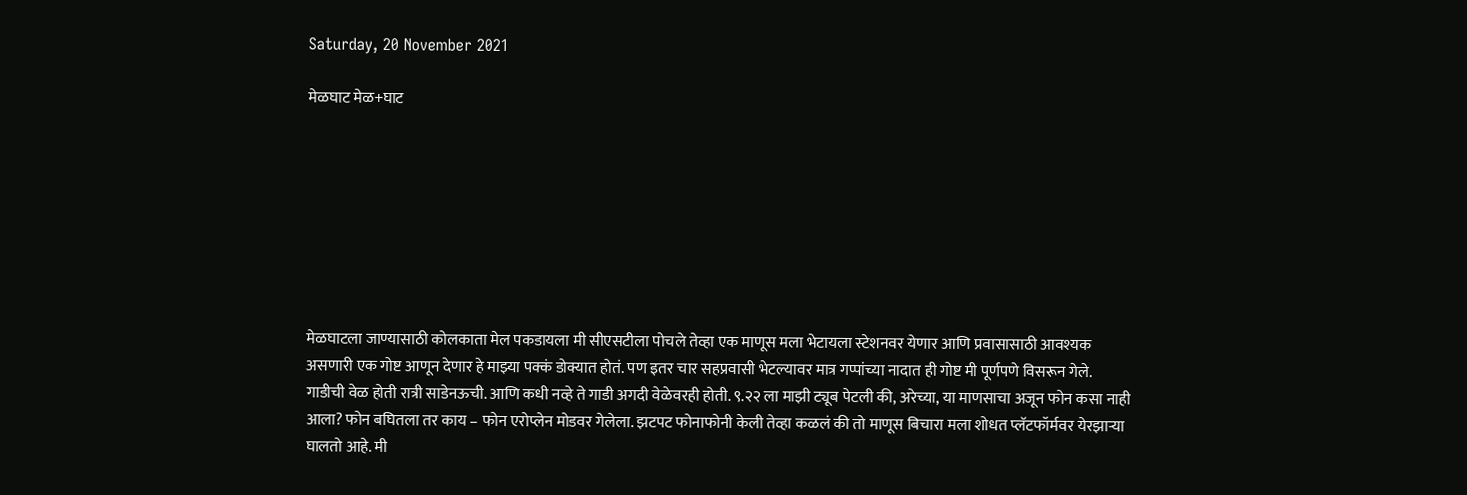Saturday, 20 November 2021

मेळघाट मेळ+घाट








मेळघाटला जाण्यासाठी कोलकाता मेल पकडायला मी सीएसटीला पोचले तेव्हा एक माणूस मला भेटायला स्टेशनवर येणार आणि प्रवासासाठी आवश्यक असणारी एक गोष्ट आणून देणार हे माझ्या पक्कं डोक्यात होतं. पण इतर चार सहप्रवासी भेटल्यावर मात्र गप्पांच्या नादात ही गोष्ट मी पूर्णपणे विसरून गेले. गाडीची वेळ होती रात्री साडेनऊची. आणि कधी नव्हे ते गाडी अगदी वेळेवरही होती. ९.२२ ला माझी ट्यूब पेटली की, अरेच्या, या माणसाचा अजून फोन कसा नाही आला? फोन बघितला तर काय – फोन एरोप्लेन मोडवर गेलेला. झटपट फोनाफोनी केली तेव्हा कळलं की तो माणूस बिचारा मला शोधत प्लॅटफॉर्मवर येरझार्‍या घालतो आहे. मी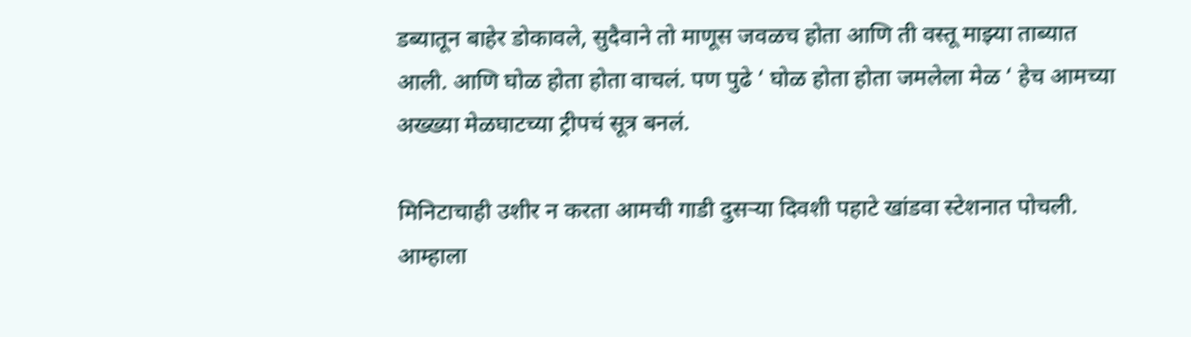डब्यातून बाहेर डोकावले, सुदैवाने तो माणूस जवळच होता आणि ती वस्तू माझ्या ताब्यात आली. आणि घोळ होता होता वाचलं. पण पुढे ‘ घोळ होता होता जमलेला मेळ ‘ हेच आमच्या अख्ख्या मेळघाटच्या ट्रीपचं सूत्र बनलं.

मिनिटाचाही उशीर न करता आमची गाडी दुसऱ्या दिवशी पहाटे खांडवा स्टेशनात पोचली. आम्हाला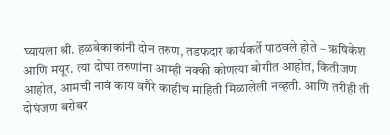घ्यायला श्री. हळबेकाकांनी दोन तरुण, तडफदार कार्यकर्ते पाठवले होते – ऋषिकेश आणि मयूर. त्या दोघा तरुणांना आम्ही नक्की कोणत्या बोगीत आहोत, कितीजण आहोत, आमची नावं काय वगैरे काहीच माहिती मिळालेली नव्हती. आणि तरीही ती दोघंजण बरोबर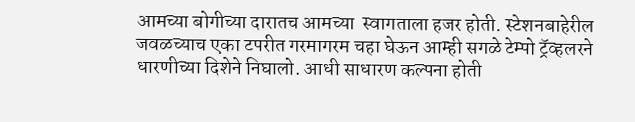आमच्या बोगीच्या दारातच आमच्या  स्वागताला हजर होती. स्टेशनबाहेरील जवळच्याच एका टपरीत गरमागरम चहा घेऊन आम्ही सगळे टेम्पो ट्रॅव्हलरने धारणीच्या दिशेने निघालो. आधी साधारण कल्पना होती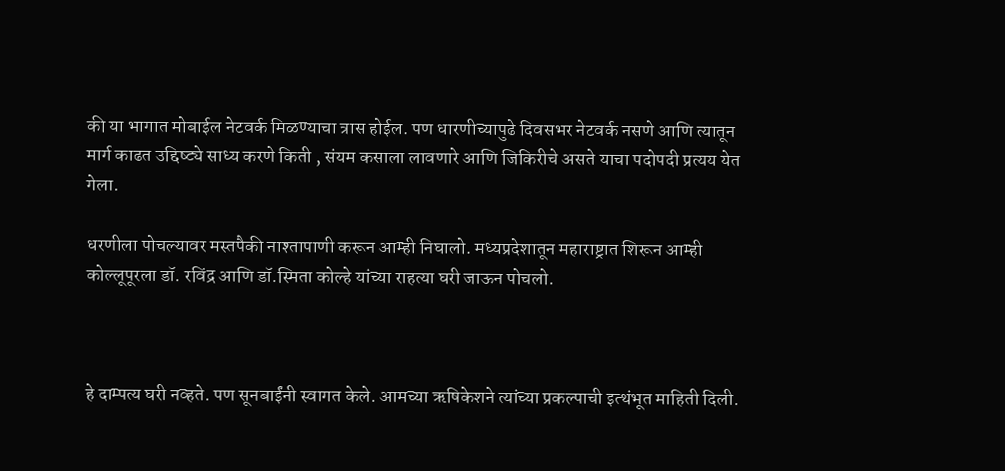की या भागात मोबाईल नेटवर्क मिळण्याचा त्रास होईल. पण धारणीच्यापुढे दिवसभर नेटवर्क नसणे आणि त्यातून मार्ग काढत उद्दिष्ट्ये साध्य करणे किती , संयम कसाला लावणारे आणि जिकिरीचे असते याचा पदोपदी प्रत्यय येत गेला.

धरणीला पोचल्यावर मस्तपैकी नाश्तापाणी करून आम्ही निघालो. मध्यप्रदेशातून महाराष्ट्रात शिरून आम्ही कोल्लूपूरला डॉ. रविंद्र आणि डॉ.स्मिता कोल्हे यांच्या राहत्या घरी जाऊन पोचलो.



हे दाम्पत्य घरी नव्हते. पण सूनबाईंनी स्वागत केले. आमच्या ऋषिकेशने त्यांच्या प्रकल्पाची इत्थंभूत माहिती दिली.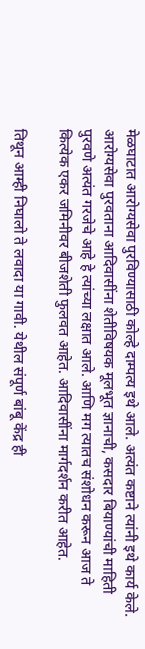मेळघाटात आरोग्यसेवा पुरविण्यासाठी कोल्हे दाम्पत्य इथे आले. अत्यंत कष्टाने त्यांनी इथे कार्य केले. आरोग्यसेवा पुरवताना आदिवासींना शेतीविषयक मूलभूत ज्ञानाची, कसदार बियाण्यांची माहिती पुरवणे अत्यंत गरजेचे आहे हे त्यांच्या लक्षात आले. आणि मग त्यातच संशोधन करून आज ते कित्येक एकर जमिनीवर बीजशेती फुलवत आहेत. आदिवासींना मार्गदर्शन करीत आहेत.

तिथून आम्ही निघालो ते लवादा या गावी. येथील संपूर्ण बांबू केंद्र ही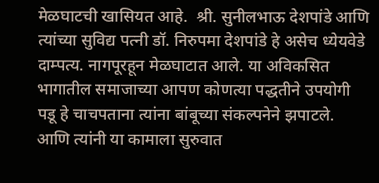मेळघाटची खासियत आहे.  श्री. सुनीलभाऊ देशपांडे आणि त्यांच्या सुविद्य पत्नी डॉ. निरुपमा देशपांडे हे असेच ध्येयवेडे दाम्पत्य. नागपूरहून मेळघाटात आले. या अविकसित भागातील समाजाच्या आपण कोणत्या पद्धतीने उपयोगी पडू हे चाचपताना त्यांना बांबूच्या संकल्पनेने झपाटले. आणि त्यांनी या कामाला सुरुवात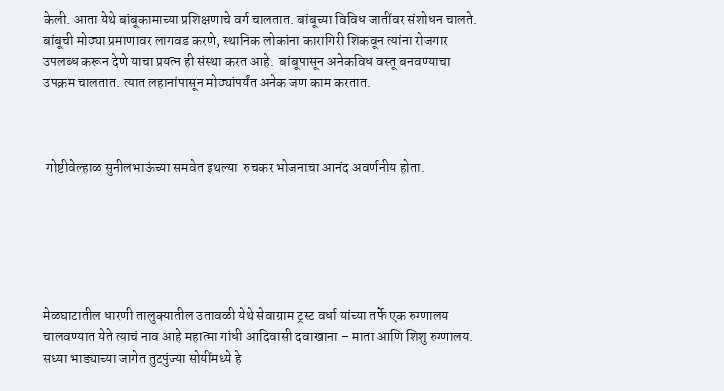केली. आता येथे बांबूकामाच्या प्रशिक्षणाचे वर्ग चालतात. बांबूच्या विविध जातींवर संशोधन चालते. बांबूची मोठ्या प्रमाणावर लागवड करणे, स्थानिक लोकांना कारागिरी शिकवून त्यांना रोजगार उपलब्ध करून देणे याचा प्रयत्न ही संस्था करत आहे.  बांबूपासून अनेकविध वस्तू बनवण्याचा उपक्रम चालतात. त्यात लहानांपासून मोठ्यांपर्यंत अनेक जण काम करतात.



 गोष्टीवेल्हाळ सुनीलभाऊंच्या समवेत इथल्या  रुचकर भोजनाचा आनंद अवर्णनीय होता.






मेळघाटातील धारणी तालुक्यातील उतावळी येथे सेवाग्राम ट्रस्ट वर्धा यांच्या तर्फे एक रुग्णालय चालवण्यात येते त्याचं नाव आहे महात्मा गांधी आदिवासी दवाखाना – माता आणि शिशु रुग्णालय. सध्या भाड्याच्या जागेत तुटपुंज्या सोयींमध्ये हे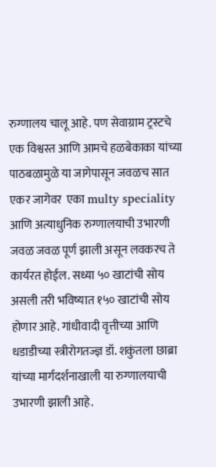रुग्णालय चालू आहे. पण सेवाग्राम ट्रस्टचे एक विश्वस्त आणि आमचे हळबेकाका यांच्या पाठबळामुळे या जागेपासून जवळच सात एकर जागेवर  एका multy speciality आणि अत्याधुनिक रुग्णालयाची उभारणी जवळ जवळ पूर्ण झाली असून लवकरच ते कार्यरत होईल. सध्या ५० खाटांची सोय असली तरी भविष्यात १५० खाटांची सोय होणार आहे. गांधीवादी वृत्तीच्या आणि धडाडीच्या स्त्रीरोगतज्ज्ञ डॉ. शकुंतला छाब्रा यांच्या मार्गदर्शनाखाली या रुग्णालयाची उभारणी झाली आहे.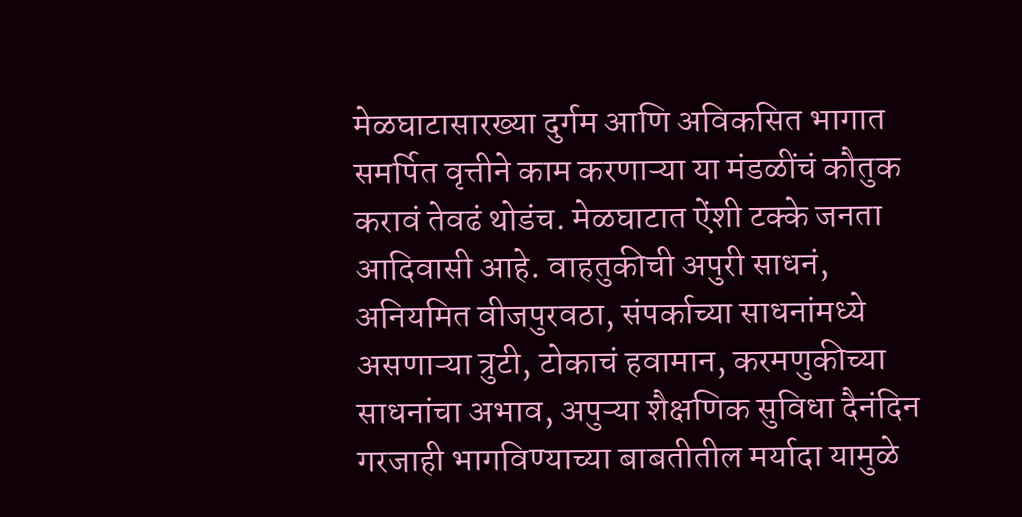मेळघाटासारख्या दुर्गम आणि अविकसित भागात समर्पित वृत्तीने काम करणाऱ्या या मंडळींचं कौतुक करावं तेवढं थोडंच. मेळघाटात ऐंशी टक्के जनता आदिवासी आहे. वाहतुकीची अपुरी साधनं, अनियमित वीजपुरवठा, संपर्काच्या साधनांमध्ये असणाऱ्या त्रुटी, टोकाचं हवामान, करमणुकीच्या साधनांचा अभाव, अपुऱ्या शैक्षणिक सुविधा दैनंदिन गरजाही भागविण्याच्या बाबतीतील मर्यादा यामुळे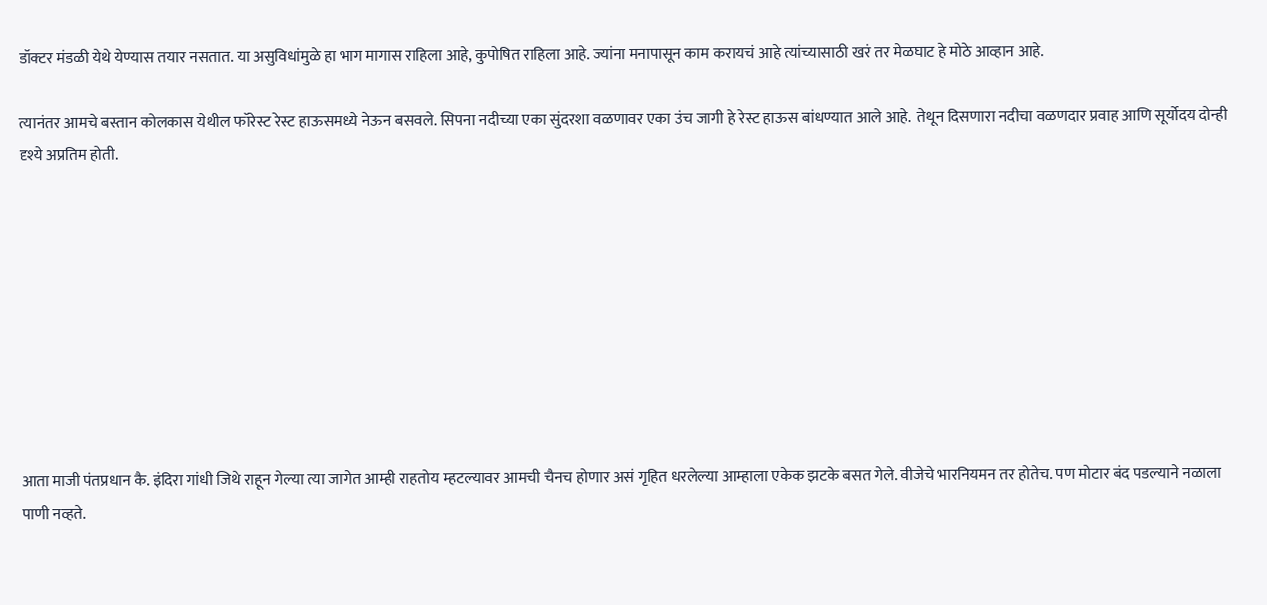डॉक्टर मंडळी येथे येण्यास तयार नसतात. या असुविधांमुळे हा भाग मागास राहिला आहे, कुपोषित राहिला आहे. ज्यांना मनापासून काम करायचं आहे त्यांच्यासाठी खरं तर मेळघाट हे मोठे आव्हान आहे.

त्यानंतर आमचे बस्तान कोलकास येथील फॉरेस्ट रेस्ट हाऊसमध्ये नेऊन बसवले. सिपना नदीच्या एका सुंदरशा वळणावर एका उंच जागी हे रेस्ट हाऊस बांधण्यात आले आहे.  तेथून दिसणारा नदीचा वळणदार प्रवाह आणि सूर्योदय दोन्ही दृश्ये अप्रतिम होती.









आता माजी पंतप्रधान कै. इंदिरा गांधी जिथे राहून गेल्या त्या जागेत आम्ही राहतोय म्हटल्यावर आमची चैनच होणार असं गृहित धरलेल्या आम्हाला एकेक झटके बसत गेले. वीजेचे भारनियमन तर होतेच. पण मोटार बंद पडल्याने नळाला पाणी नव्हते.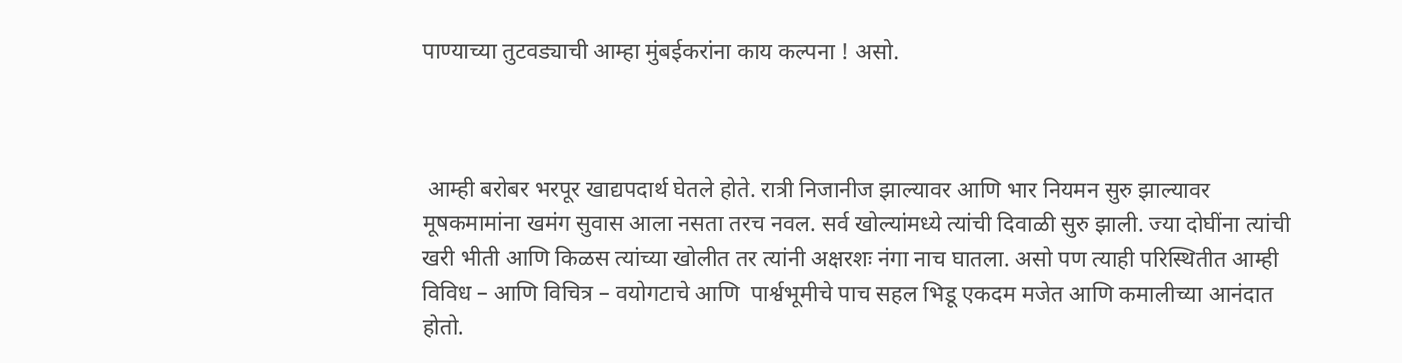पाण्याच्या तुटवड्याची आम्हा मुंबईकरांना काय कल्पना ! असो.



 आम्ही बरोबर भरपूर खाद्यपदार्थ घेतले होते. रात्री निजानीज झाल्यावर आणि भार नियमन सुरु झाल्यावर मूषकमामांना खमंग सुवास आला नसता तरच नवल. सर्व खोल्यांमध्ये त्यांची दिवाळी सुरु झाली. ज्या दोघींना त्यांची खरी भीती आणि किळस त्यांच्या खोलीत तर त्यांनी अक्षरशः नंगा नाच घातला. असो पण त्याही परिस्थितीत आम्ही विविध – आणि विचित्र – वयोगटाचे आणि  पार्श्वभूमीचे पाच सहल भिडू एकदम मजेत आणि कमालीच्या आनंदात होतो.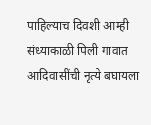पाहिल्याच दिवशी आम्ही संध्याकाळी पिली गावात आदिवासींची नृत्ये बघायला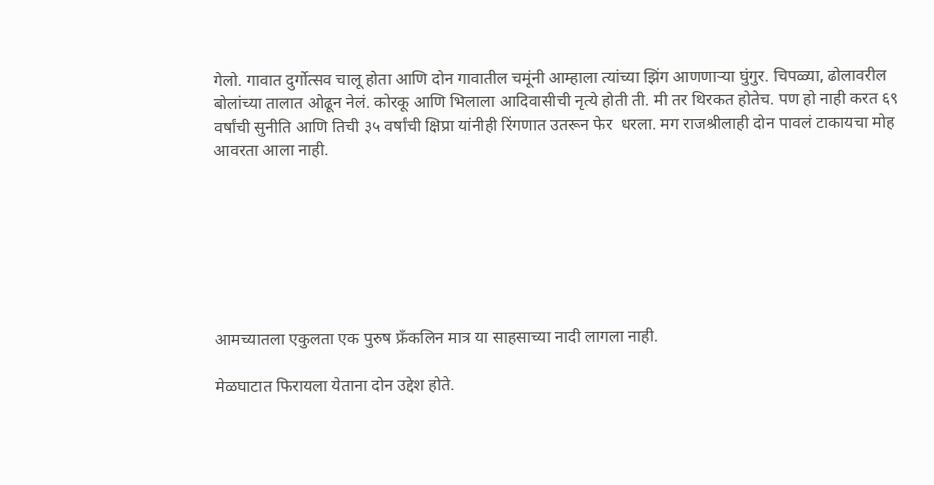गेलो. गावात दुर्गोत्सव चालू होता आणि दोन गावातील चमूंनी आम्हाला त्यांच्या झिंग आणणाऱ्या घुंगुर. चिपळ्या, ढोलावरील बोलांच्या तालात ओढून नेलं. कोरकू आणि भिलाला आदिवासीची नृत्ये होती ती. मी तर थिरकत होतेच. पण हो नाही करत ६९ वर्षांची सुनीति आणि तिची ३५ वर्षांची क्षिप्रा यांनीही रिंगणात उतरून फेर  धरला. मग राजश्रीलाही दोन पावलं टाकायचा मोह आवरता आला नाही.







आमच्यातला एकुलता एक पुरुष फ्रँकलिन मात्र या साहसाच्या नादी लागला नाही.

मेळघाटात फिरायला येताना दोन उद्देश होते.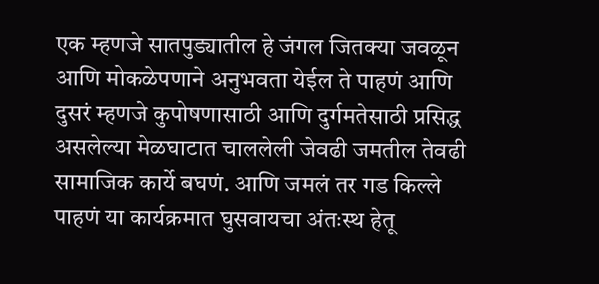एक म्हणजे सातपुड्यातील हे जंगल जितक्या जवळून आणि मोकळेपणाने अनुभवता येईल ते पाहणं आणि दुसरं म्हणजे कुपोषणासाठी आणि दुर्गमतेसाठी प्रसिद्ध असलेल्या मेळघाटात चाललेली जेवढी जमतील तेवढी सामाजिक कार्ये बघणं. आणि जमलं तर गड किल्ले पाहणं या कार्यक्रमात घुसवायचा अंतःस्थ हेतू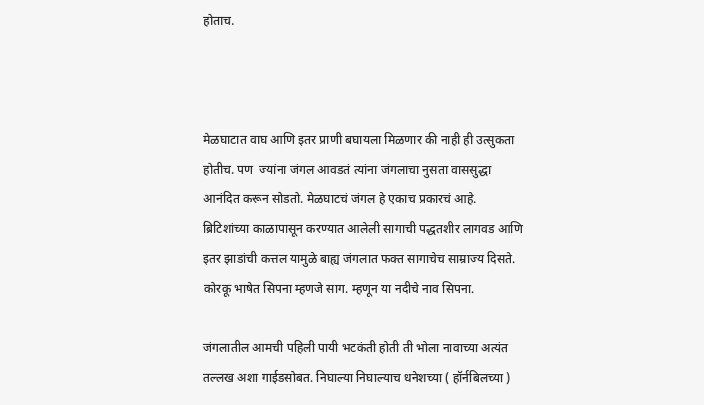होताच.



मेळघाटात वाघ आणि इतर प्राणी बघायला मिळणार की नाही ही उत्सुकता होतीच. पण  ज्यांना जंगल आवडतं त्यांना जंगलाचा नुसता वाससुद्धा आनंदित करून सोडतो. मेळघाटचं जंगल हे एकाच प्रकारचं आहे. ब्रिटिशांच्या काळापासून करण्यात आलेली सागाची पद्धतशीर लागवड आणि इतर झाडांची कत्तल यामुळे बाह्य जंगलात फक्त सागाचेच साम्राज्य दिसते. कोरकू भाषेत सिपना म्हणजे साग. म्हणून या नदीचे नाव सिपना.

जंगलातील आमची पहिली पायी भटकंती होती ती भोला नावाच्या अत्यंत तल्लख अशा गाईडसोबत. निघाल्या निघाल्याच धनेशच्या ( हॉर्नबिलच्या )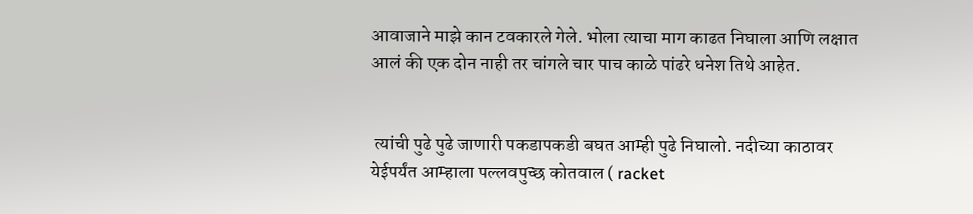आवाजाने माझे कान टवकारले गेले. भोला त्याचा माग काढत निघाला आणि लक्षात आलं की एक दोन नाही तर चांगले चार पाच काळे पांढरे धनेश तिथे आहेत.


 त्यांची पुढे पुढे जाणारी पकडापकडी बघत आम्ही पुढे निघालो. नदीच्या काठावर येईपर्यंत आम्हाला पल्लवपुच्छ कोतवाल ( racket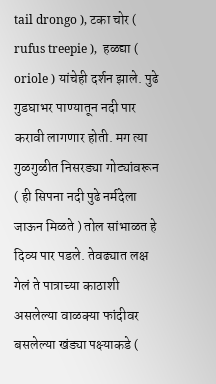tail drongo ), टका चोर ( rufus treepie ),  हळद्या ( oriole ) यांचेही दर्शन झाले. पुढे गुडघाभर पाण्यातून नदी पार करावी लागणार होती. मग त्या गुळगुळीत निसरड्या गोट्यांवरून ( ही सिपना नदी पुढे नर्मदेला जाऊन मिळते ) तोल सांभाळत हे दिव्य पार पडले. तेवढ्यात लक्ष गेलं ते पात्राच्या काठाशी असलेल्या वाळक्या फांदीवर बसलेल्या खंड्या पक्ष्याकडे (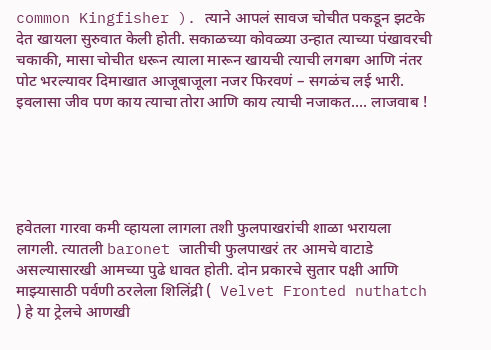common Kingfisher ). त्याने आपलं सावज चोचीत पकडून झटके देत खायला सुरुवात केली होती. सकाळच्या कोवळ्या उन्हात त्याच्या पंखावरची चकाकी, मासा चोचीत धरून त्याला मारून खायची त्याची लगबग आणि नंतर पोट भरल्यावर दिमाखात आजूबाजूला नजर फिरवणं – सगळंच लई भारी. इवलासा जीव पण काय त्याचा तोरा आणि काय त्याची नजाकत.... लाजवाब !





हवेतला गारवा कमी व्हायला लागला तशी फुलपाखरांची शाळा भरायला लागली. त्यातली baronet जातीची फुलपाखरं तर आमचे वाटाडे असल्यासारखी आमच्या पुढे धावत होती. दोन प्रकारचे सुतार पक्षी आणि माझ्यासाठी पर्वणी ठरलेला शिलिंद्री (  Velvet Fronted nuthatch ) हे या ट्रेलचे आणखी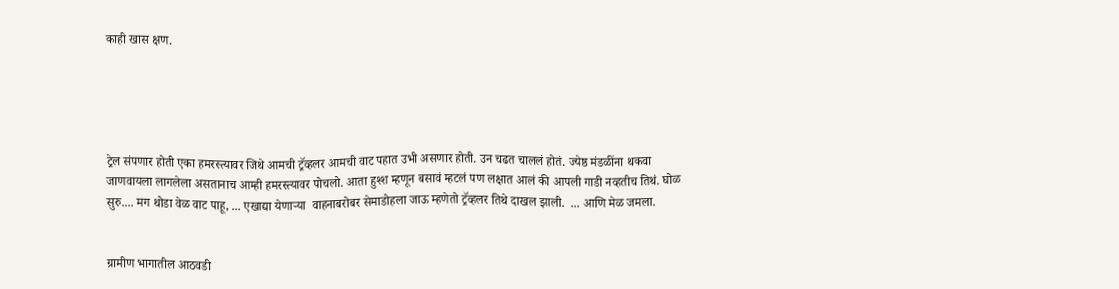काही खास क्षण.





ट्रेल संपणार होती एका हमरस्त्यावर जिथे आमची ट्रॅव्हलर आमची वाट पहात उभी असणार होती. उन चढत चाललं होतं. ज्येष्ठ मंडळींना थकवा जाणवायला लागलेला असतानाच आम्ही हमरस्त्यावर पोचलो. आता हुश्श म्हणून बसावं म्हटलं पण लक्षात आलं की आपली गाडी नव्हतीच तिथं. घोळ सुरु.... मग थोडा वेळ वाट पाहू, ... एखाद्या येणाऱ्या  वाहनाबरोबर सेमाडोहला जाऊ म्हणेतो ट्रॅव्हलर तिथे दाखल झाली.  ... आणि मेळ जमला.


ग्रामीण भागातील आठवडी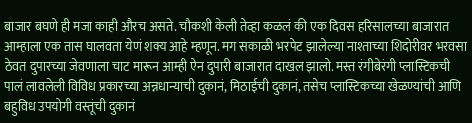बाजार बघणे ही मजा काही औरच असते. चौकशी केली तेव्हा कळलं की एक दिवस हरिसालच्या बाजारात आम्हाला एक तास घालवता येणं शक्य आहे म्हणून. मग सकाळी भरपेट झालेल्या नाश्ताच्या शिदोरीवर भरवसा ठेवत दुपारच्या जेवणाला चाट मारून आम्ही ऐन दुपारी बाजारात दाखल झालो. मस्त रंगीबेरंगी प्लास्टिकची पालं लावलेली विविध प्रकारच्या अन्नधान्याची दुकानं, मिठाईची दुकानं, तसेच प्लास्टिकच्या खेळण्यांची आणि बहुविध उपयोगी वस्तूंची दुकानं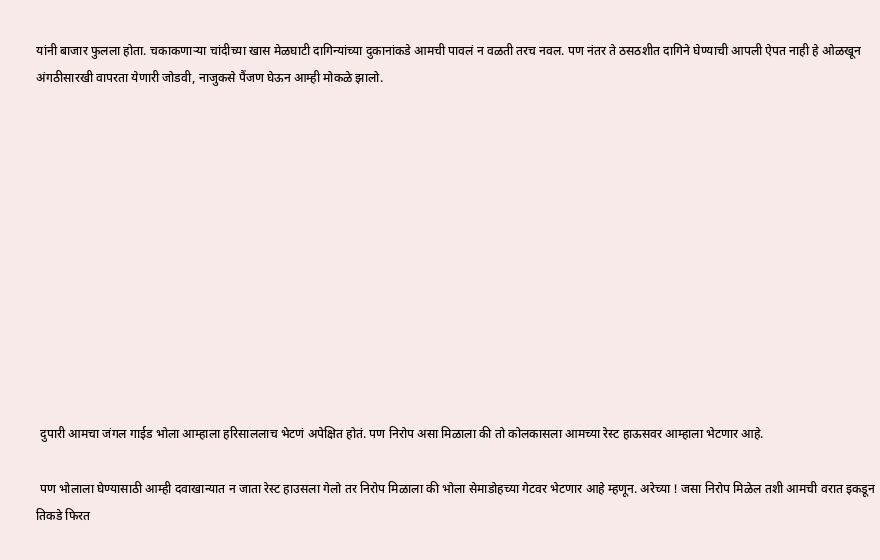यांनी बाजार फुलला होता. चकाकणाऱ्या चांदीच्या खास मेळघाटी दागिन्यांच्या दुकानांकडे आमची पावलं न वळती तरच नवल. पण नंतर ते ठसठशीत दागिने घेण्याची आपली ऐपत नाही हे ओळखून अंगठीसारखी वापरता येणारी जोडवी, नाजुकसे पैंजण घेऊन आम्ही मोकळे झालो.












 दुपारी आमचा जंगल गाईड भोला आम्हाला हरिसाललाच भेटणं अपेक्षित होतं. पण निरोप असा मिळाला की तो कोलकासला आमच्या रेस्ट हाऊसवर आम्हाला भेटणार आहे.

 पण भोलाला घेण्यासाठी आम्ही दवाखान्यात न जाता रेस्ट हाउसला गेलो तर निरोप मिळाला की भोला सेमाडोहच्या गेटवर भेटणार आहे म्हणून. अरेच्या ! जसा निरोप मिळेल तशी आमची वरात इकडून तिकडे फिरत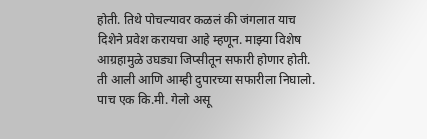होती. तिथे पोचल्यावर कळलं की जंगलात याच दिशेने प्रवेश करायचा आहे म्हणून. माझ्या विशेष आग्रहामुळे उघड्या जिप्सीतून सफारी होणार होती. ती आली आणि आम्ही दुपारच्या सफारीला निघालो. पाच एक कि.मी. गेलो असू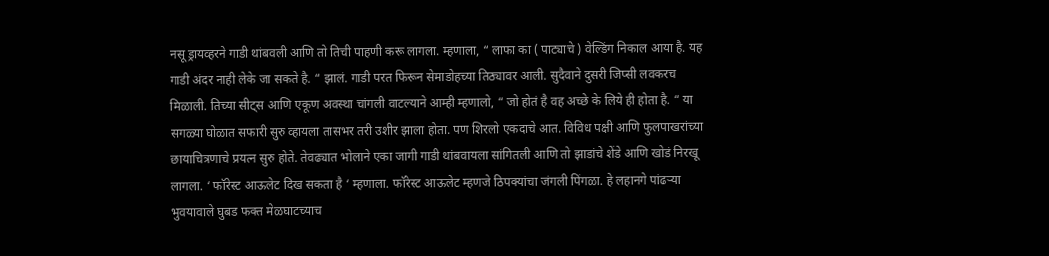नसू ड्रायव्हरने गाडी थांबवली आणि तो तिची पाहणी करू लागला. म्हणाला, “ लाफा का ( पाट्याचे ) वेल्डिंग निकाल आया है. यह गाडी अंदर नाही लेके जा सकते है. “ झालं. गाडी परत फिरून सेमाडोहच्या तिठ्यावर आली. सुदैवाने दुसरी जिप्सी लवकरच मिळाली. तिच्या सीट्स आणि एकूण अवस्था चांगली वाटल्याने आम्ही म्हणालो, “ जो होतं है वह अच्छे के लिये ही होता है. “ या सगळ्या घोळात सफारी सुरु व्हायला तासभर तरी उशीर झाला होता. पण शिरलो एकदाचे आत. विविध पक्षी आणि फुलपाखरांच्या छायाचित्रणाचे प्रयत्न सुरु होते. तेवढ्यात भोलाने एका जागी गाडी थांबवायला सांगितली आणि तो झाडांचे शेंडे आणि खोडं निरखू लागला. ‘ फॉरेस्ट आऊलेट दिख सकता है ‘ म्हणाला. फॉरेस्ट आऊलेट म्हणजे ठिपक्यांचा जंगली पिंगळा. हे लहानगे पांढऱ्या भुवयावाले घुबड फक्त मेळघाटच्याच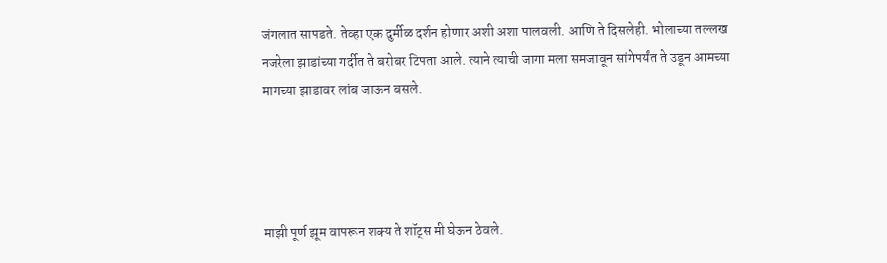जंगलात सापडते. तेव्हा एक दुर्मीळ दर्शन होणार अशी अशा पालवली. आणि ते दिसलेही. भोलाच्या तल्लख नजरेला झाडांच्या गर्दीत ते बरोबर टिपता आले. त्याने त्याची जागा मला समजावून सांगेपर्यंत ते उडून आमच्या मागच्या झाडावर लांब जाऊन बसले.




माझी पूर्ण झूम वापरून शक्य ते शॉट्स मी घेऊन ठेवले.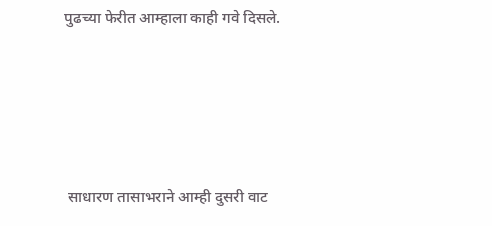पुढच्या फेरीत आम्हाला काही गवे दिसले.







 साधारण तासाभराने आम्ही दुसरी वाट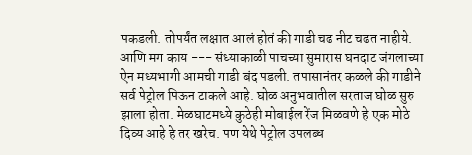पकडली. तोपर्यंत लक्षात आलं होतं की गाडी चढ नीट चढत नाहीये. आणि मग काय --- संध्याकाळी पाचच्या सुमारास घनदाट जंगलाच्या ऐन मध्यभागी आमची गाडी बंद पडली. तपासानंतर कळले की गाडीने सर्व पेट्रोल पिऊन टाकले आहे. घोळ अनुभवातील सरताज घोळ सुरु झाला होता. मेळघाटमध्ये कुठेही मोबाईल रेंज मिळवणे हे एक मोठे दिव्य आहे हे तर खरेच. पण येथे पेट्रोल उपलब्ध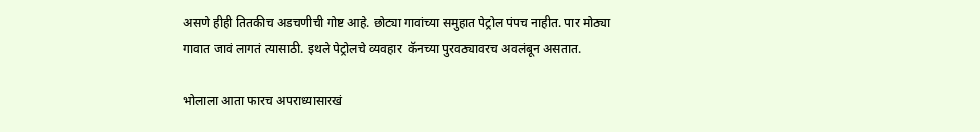असणे हीही तितकीच अडचणीची गोष्ट आहे. छोट्या गावांच्या समुहात पेट्रोल पंपच नाहीत. पार मोठ्या गावात जावं लागतं त्यासाठी. इथले पेट्रोलचे व्यवहार  कॅनच्या पुरवठ्यावरच अवलंबून असतात.

भोलाला आता फारच अपराध्यासारखं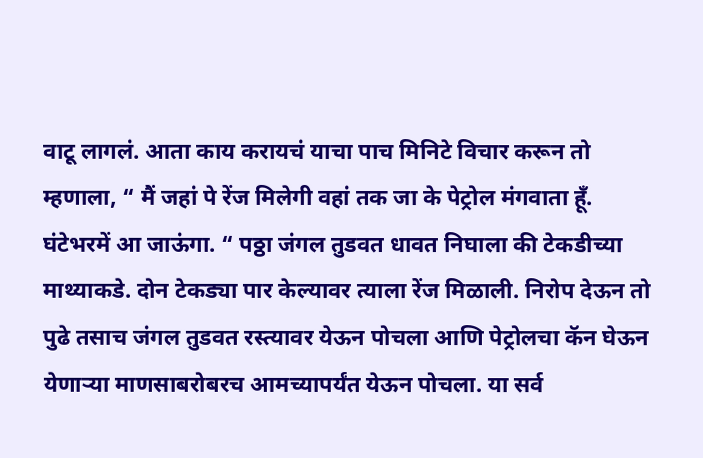वाटू लागलं. आता काय करायचं याचा पाच मिनिटे विचार करून तो म्हणाला, “ मैं जहां पे रेंज मिलेगी वहां तक जा के पेट्रोल मंगवाता हूँ. घंटेभरमें आ जाऊंगा. “ पठ्ठा जंगल तुडवत धावत निघाला की टेकडीच्या माथ्याकडे. दोन टेकड्या पार केल्यावर त्याला रेंज मिळाली. निरोप देऊन तो पुढे तसाच जंगल तुडवत रस्त्यावर येऊन पोचला आणि पेट्रोलचा कॅन घेऊन येणाऱ्या माणसाबरोबरच आमच्यापर्यंत येऊन पोचला. या सर्व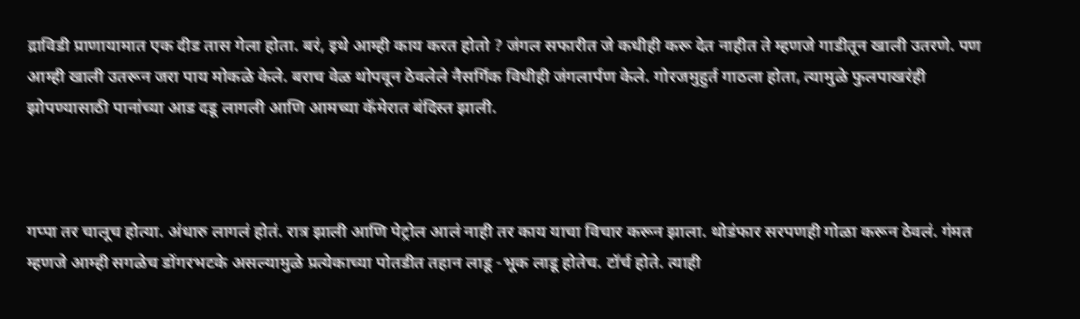द्राविडी प्राणायामात एक दीड तास गेला होता. बरं, इथे आम्ही काय करत होतो ? जंगल सफारीत जे कधीही करू देत नाहीत ते म्हणजे गाडीतून खाली उतरणे. पण आम्ही खाली उतरून जरा पाय मोकळे केले. बराच वेळ थोपवून ठेवलेले नैसर्गिक विधीही जंगलार्पण केले. गोरजमुहुर्त गाठला होता, त्यामुळे फुलपाखरंही झोपण्यासाठी पानांच्या आड दडू लागली आणि आमच्या कॅमेरात बंदिस्त झाली.



गप्पा तर चालूच होत्या. अंधारु लागलं होतं. रात्र झाली आणि पेट्रोल आलं नाही तर काय याचा विचार करून झाला. थोडंफार सरपणही गोळा करून ठेवलं. गंमत म्हणजे आम्ही सगळेच डोंगरभटके असल्यामुळे प्रत्येकाच्या पोतडीत तहान लाडू -भूक लाडू होतेच. टॉर्च होते. त्याही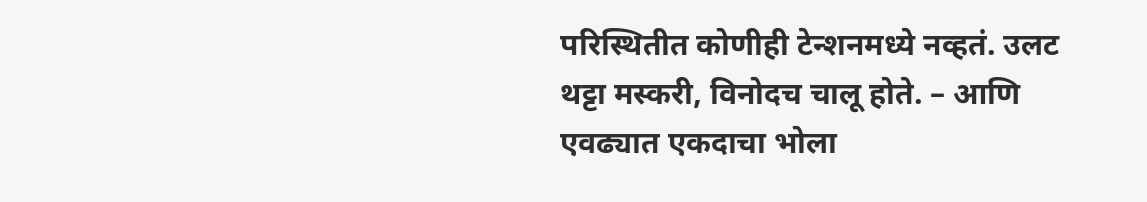परिस्थितीत कोणीही टेन्शनमध्ये नव्हतं. उलट थट्टा मस्करी, विनोदच चालू होते. – आणि एवढ्यात एकदाचा भोला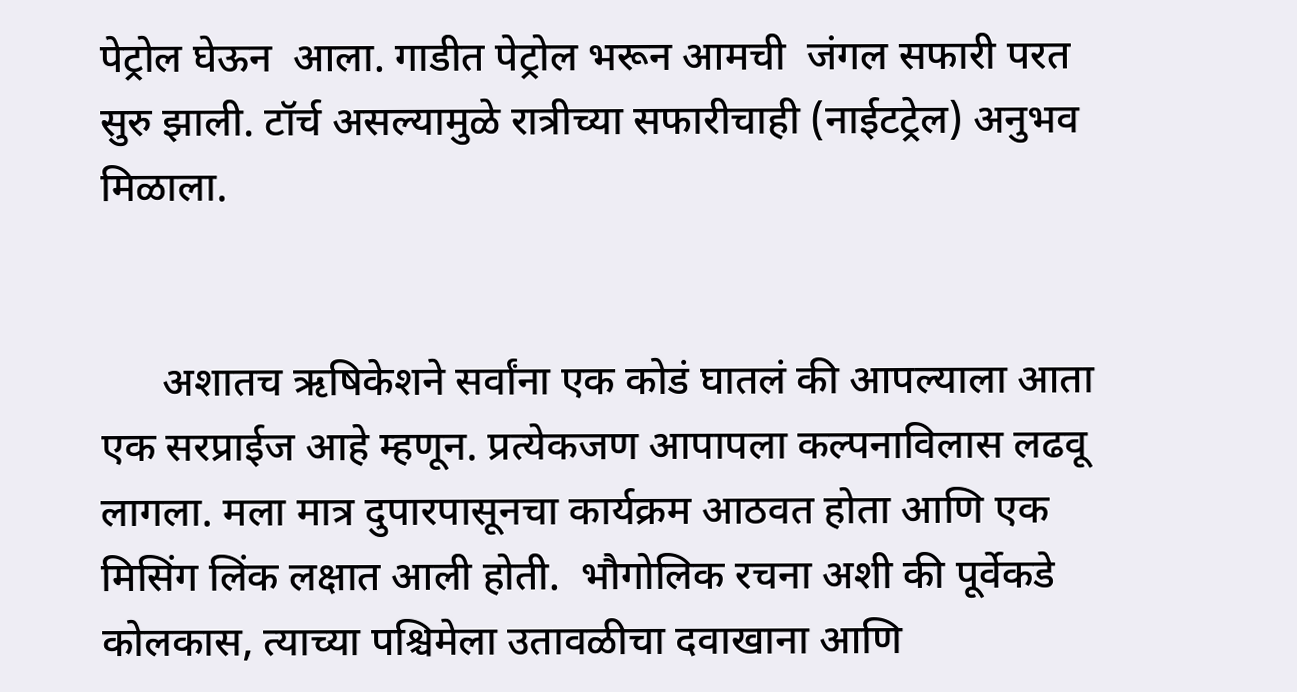पेट्रोल घेऊन  आला. गाडीत पेट्रोल भरून आमची  जंगल सफारी परत सुरु झाली. टॉर्च असल्यामुळे रात्रीच्या सफारीचाही (नाईटट्रेल) अनुभव मिळाला.


      अशातच ऋषिकेशने सर्वांना एक कोडं घातलं की आपल्याला आता एक सरप्राईज आहे म्हणून. प्रत्येकजण आपापला कल्पनाविलास लढवू लागला. मला मात्र दुपारपासूनचा कार्यक्रम आठवत होता आणि एक मिसिंग लिंक लक्षात आली होती.  भौगोलिक रचना अशी की पूर्वेकडे कोलकास, त्याच्या पश्चिमेला उतावळीचा दवाखाना आणि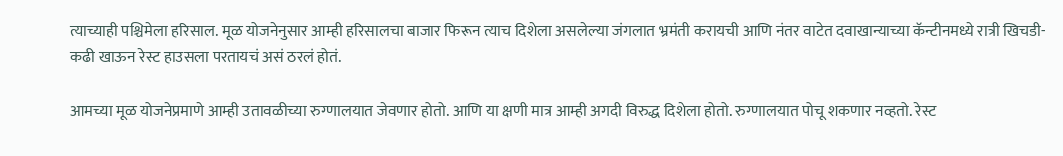त्याच्याही पश्चिमेला हरिसाल. मूळ योजनेनुसार आम्ही हरिसालचा बाजार फिरून त्याच दिशेला असलेल्या जंगलात भ्रमंती करायची आणि नंतर वाटेत दवाखान्याच्या कॅन्टीनमध्ये रात्री खिचडी-कढी खाऊन रेस्ट हाउसला परतायचं असं ठरलं होतं.

आमच्या मूळ योजनेप्रमाणे आम्ही उतावळीच्या रुग्णालयात जेवणार होतो. आणि या क्षणी मात्र आम्ही अगदी विरुद्ध दिशेला होतो. रुग्णालयात पोचू शकणार नव्हतो. रेस्ट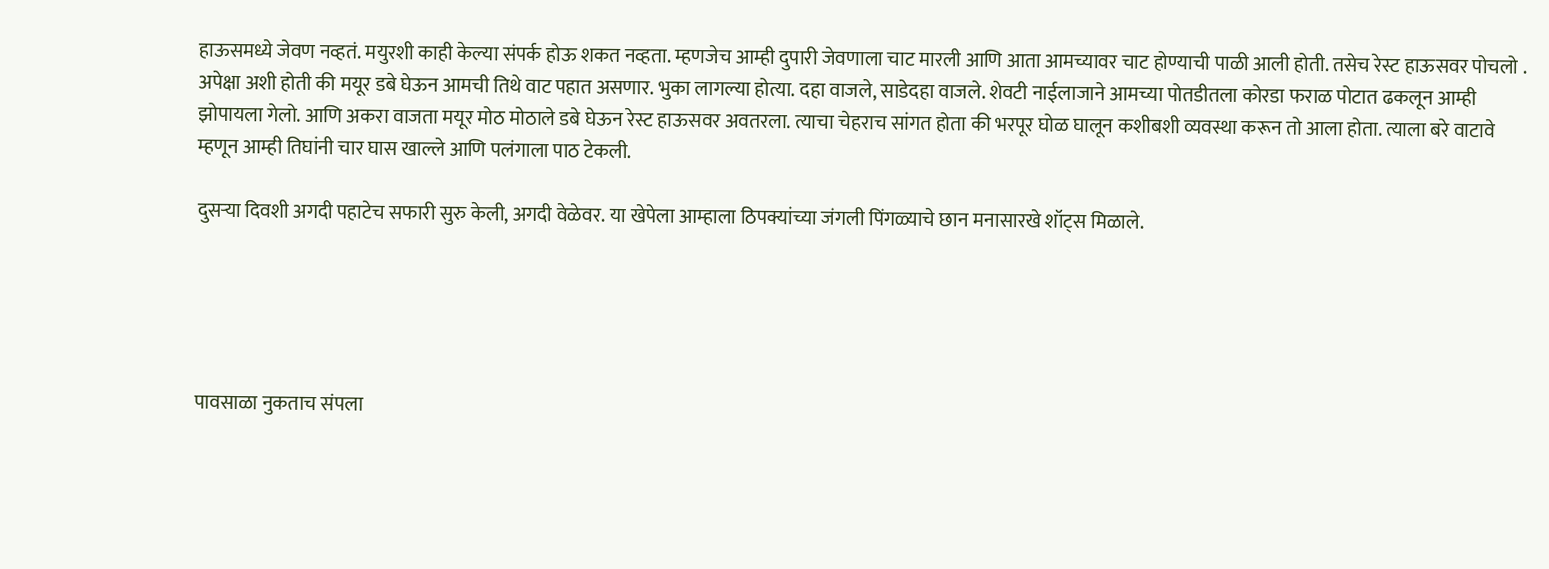हाऊसमध्ये जेवण नव्हतं. मयुरशी काही केल्या संपर्क होऊ शकत नव्हता. म्हणजेच आम्ही दुपारी जेवणाला चाट मारली आणि आता आमच्यावर चाट होण्याची पाळी आली होती. तसेच रेस्ट हाऊसवर पोचलो . अपेक्षा अशी होती की मयूर डबे घेऊन आमची तिथे वाट पहात असणार. भुका लागल्या होत्या. दहा वाजले, साडेदहा वाजले. शेवटी नाईलाजाने आमच्या पोतडीतला कोरडा फराळ पोटात ढकलून आम्ही झोपायला गेलो. आणि अकरा वाजता मयूर मोठ मोठाले डबे घेऊन रेस्ट हाऊसवर अवतरला. त्याचा चेहराच सांगत होता की भरपूर घोळ घालून कशीबशी व्यवस्था करून तो आला होता. त्याला बरे वाटावे म्हणून आम्ही तिघांनी चार घास खाल्ले आणि पलंगाला पाठ टेकली.

दुसऱ्या दिवशी अगदी पहाटेच सफारी सुरु केली, अगदी वेळेवर. या खेपेला आम्हाला ठिपक्यांच्या जंगली पिंगळ्याचे छान मनासारखे शॉट्स मिळाले.





पावसाळा नुकताच संपला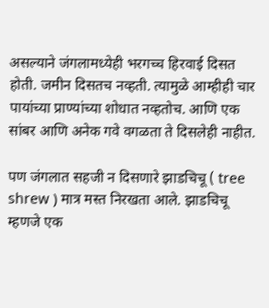असल्याने जंगलामध्येही भरगच्च हिरवाई दिसत होती. जमीन दिसतच नव्हती. त्यामुळे आम्हीही चार पायांच्या प्राण्यांच्या शोधात नव्हतोच. आणि एक सांबर आणि अनेक गवे वगळता ते दिसलेही नाहीत.

पण जंगलात सहजी न दिसणारे झाडचिचू ( tree shrew ) मात्र मस्त निरखता आले. झाडचिचू म्हणजे एक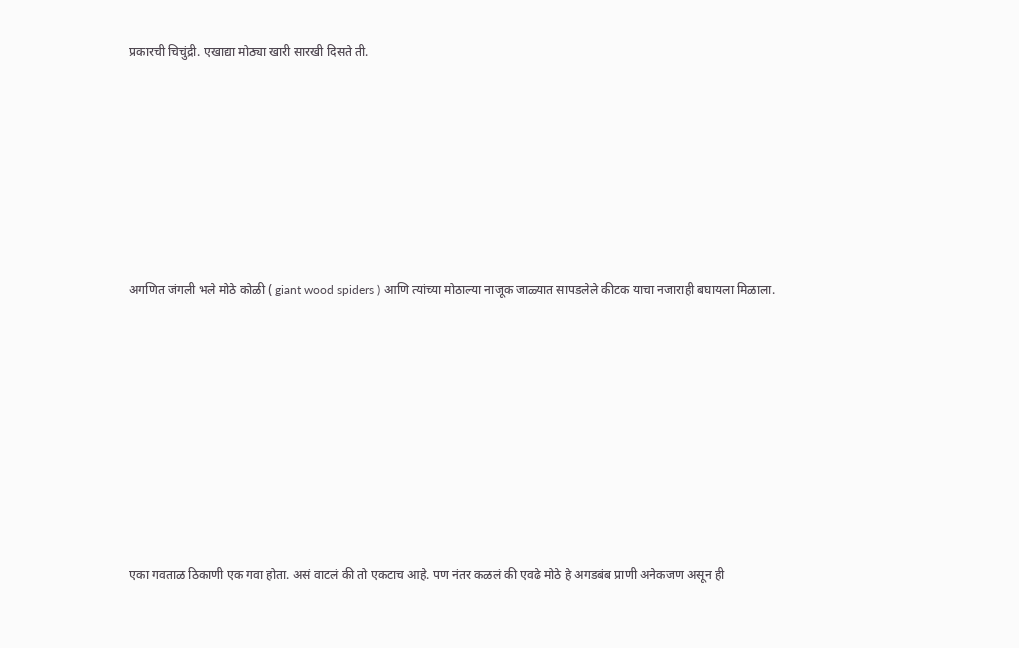प्रकारची चिचुंद्री. एखाद्या मोठ्या खारी सारखी दिसते ती.









अगणित जंगली भले मोठे कोळी ( giant wood spiders ) आणि त्यांच्या मोठाल्या नाजूक जाळ्यात सापडलेले कीटक याचा नजाराही बघायला मिळाला.











एका गवताळ ठिकाणी एक गवा होता. असं वाटलं की तो एकटाच आहे. पण नंतर कळलं की एवढे मोठे हे अगडबंब प्राणी अनेकजण असून ही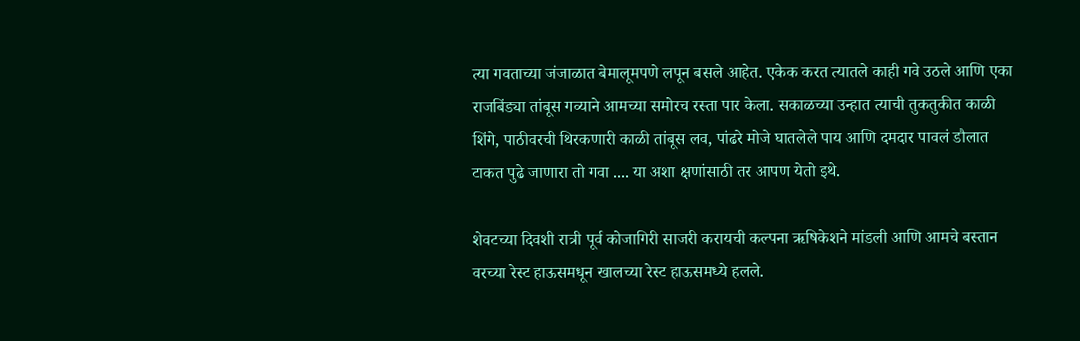त्या गवताच्या जंजाळात बेमालूमपणे लपून बसले आहेत. एकेक करत त्यातले काही गवे उठले आणि एका राजबिंड्या तांबूस गव्याने आमच्या समोरच रस्ता पार केला. सकाळच्या उन्हात त्याची तुकतुकीत काळी शिंगे, पाठीवरची थिरकणारी काळी तांबूस लव, पांढरे मोजे घातलेले पाय आणि दमदार पावलं डौलात टाकत पुढे जाणारा तो गवा .... या अशा क्षणांसाठी तर आपण येतो इथे.

शेवटच्या दिवशी रात्री पूर्व कोजागिरी साजरी करायची कल्पना ऋषिकेशने मांडली आणि आमचे बस्तान वरच्या रेस्ट हाऊसमधून खालच्या रेस्ट हाऊसमध्ये हलले.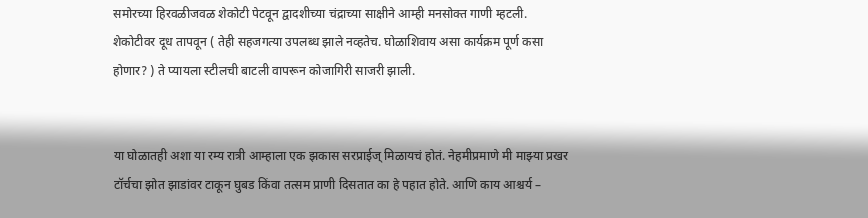समोरच्या हिरवळीजवळ शेकोटी पेटवून द्वादशीच्या चंद्राच्या साक्षीने आम्ही मनसोक्त गाणी म्हटली. शेकोटीवर दूध तापवून ( तेही सहजगत्या उपलब्ध झाले नव्हतेच. घोळाशिवाय असा कार्यक्रम पूर्ण कसा होणार? ) ते प्यायला स्टीलची बाटली वापरून कोजागिरी साजरी झाली.


या घोळातही अशा या रम्य रात्री आम्हाला एक झकास सरप्राईज् मिळायचं होतं. नेहमीप्रमाणे मी माझ्या प्रखर टॉर्चचा झोत झाडांवर टाकून घुबड किंवा तत्सम प्राणी दिसतात का हे पहात होते. आणि काय आश्चर्य –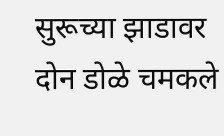सुरूच्या झाडावर दोन डोळे चमकले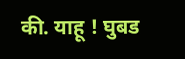की. याहू ! घुबड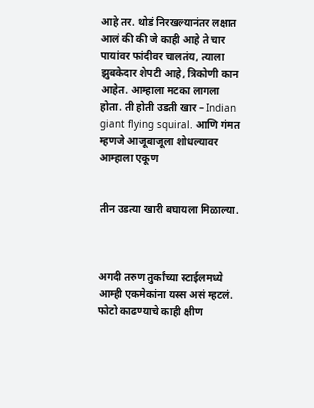आहे तर. थोडं निरखल्यानंतर लक्षात आलं की की जे काही आहे ते चार पायांवर फांदीवर चालतंय, त्याला झुबकेदार शेपटी आहे, त्रिकोणी कान आहेत. आम्हाला मटका लागला होता. ती होती उडती खार – Indian giant flying squiral. आणि गंमत म्हणजे आजूबाजूला शोधल्यावर आम्हाला एकूण


तीन उडत्या खारी बघायला मिळाल्या.



अगदी तरुण तुर्कांच्या स्टाईलमध्ये आम्ही एकमेकांना यस्स असं म्हटलं. फोटो काढण्याचे काही क्षीण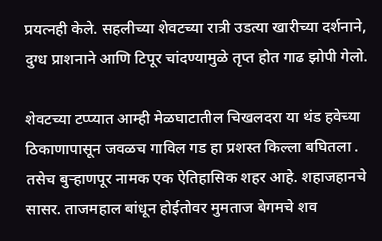प्रयत्नही केले. सहलीच्या शेवटच्या रात्री उडत्या खारीच्या दर्शनाने, दुग्ध प्राशनाने आणि टिपूर चांदण्यामुळे तृप्त होत गाढ झोपी गेलो.

शेवटच्या टप्प्यात आम्ही मेळघाटातील चिखलदरा या थंड हवेच्या ठिकाणापासून जवळच गाविल गड हा प्रशस्त किल्ला बघितला . तसेच बुऱ्हाणपूर नामक एक ऐतिहासिक शहर आहे. शहाजहानचे सासर. ताजमहाल बांधून होईतोवर मुमताज बेगमचे शव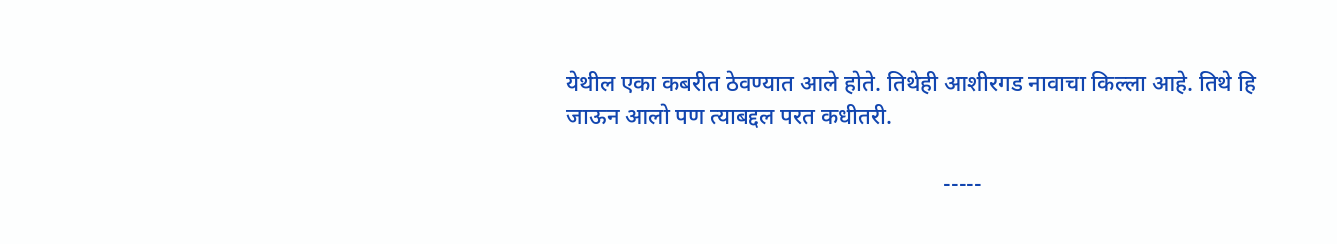येथील एका कबरीत ठेवण्यात आले होते. तिथेही आशीरगड नावाचा किल्ला आहे. तिथे हि जाऊन आलो पण त्याबद्दल परत कधीतरी.

                                                                  -----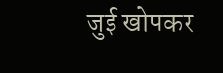जुई खोपकर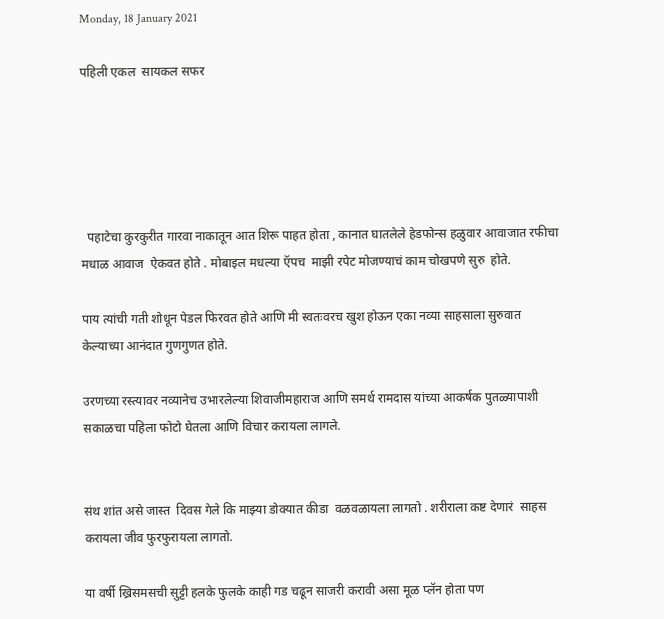Monday, 18 January 2021

पहिली एकल  सायकल सफर





  पहाटेचा कुरकुरीत गारवा नाकातून आत शिरू पाहत होता , कानात घातलेले हेडफोन्स हळुवार आवाजात रफीचा मधाळ आवाज  ऐकवत होते . मोबाइल मधल्या ऍपच  माझी रपेट मोजण्याचं काम चोखपणे सुरु  होते.

पाय त्यांची गती शोधून पेडल फिरवत होते आणि मी स्वतःवरच खुश होऊन एका नव्या साहसाला सुरुवात केल्याच्या आनंदात गुणगुणत होते.

उरणच्या रस्त्यावर नव्यानेच उभारलेल्या शिवाजीमहाराज आणि समर्थ रामदास यांच्या आकर्षक पुतळ्यापाशी सकाळचा पहिला फोटो घेतला आणि विचार करायला लागले.


संथ शांत असे जास्त  दिवस गेले कि माझ्या डोक्यात कीडा  वळवळायला लागतो . शरीराला कष्ट देणारं  साहस करायला जीव फुरफुरायला लागतो.

या वर्षी ख्रिसमसची सुट्टी हलके फुलके काही गड चढून साजरी करावी असा मूळ प्लॅन होता पण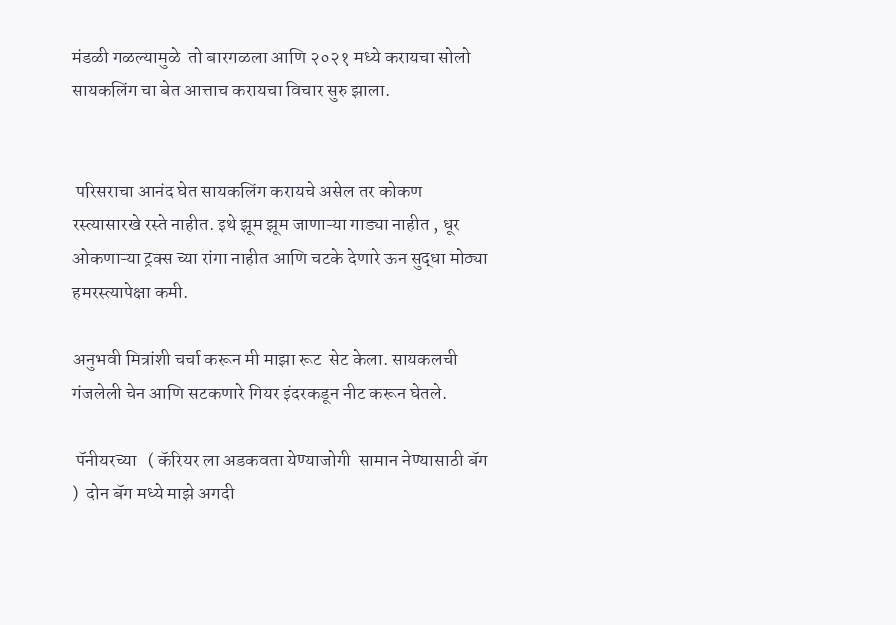मंडळी गळल्यामुळे  तो बारगळला आणि २०२१ मध्ये करायचा सोलो सायकलिंग चा बेत आत्ताच करायचा विचार सुरु झाला.


 परिसराचा आनंद घेत सायकलिंग करायचे असेल तर कोकण रस्त्यासारखे रस्ते नाहीत. इथे झूम झूम जाणाऱ्या गाड्या नाहीत , धूर ओकणाऱ्या ट्रक्स च्या रांगा नाहीत आणि चटके देणारे ऊन सुद्धा मोठ्या हमरस्त्यापेक्षा कमी.

अनुभवी मित्रांशी चर्चा करून मी माझा रूट  सेट केला. सायकलची  गंजलेली चेन आणि सटकणारे गियर इंदरकडून नीट करून घेतले.

 पॅनीयरच्या   ( कॅरियर ला अडकवता येण्याजोगी  सामान नेण्यासाठी बॅग  )  दोन बॅग मध्ये माझे अगदी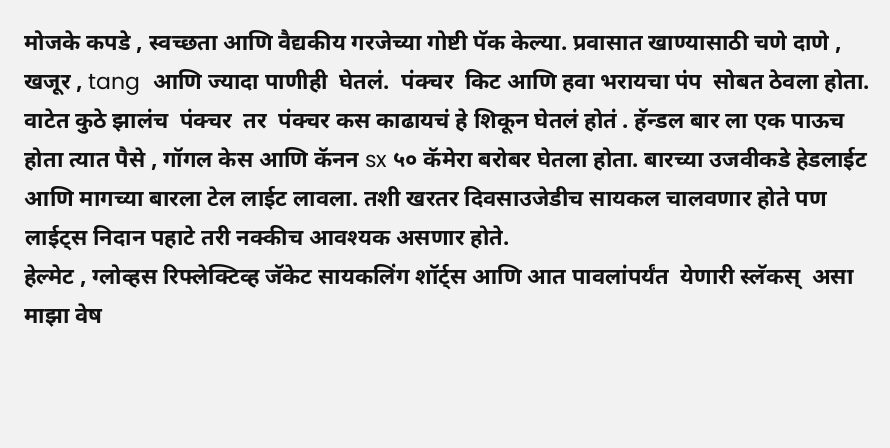मोजके कपडे , स्वच्छता आणि वैद्यकीय गरजेच्या गोष्टी पॅक केल्या. प्रवासात खाण्यासाठी चणे दाणे , खजूर , tang  आणि ज्यादा पाणीही  घेतलं.  पंक्चर  किट आणि हवा भरायचा पंप  सोबत ठेवला होता. वाटेत कुठे झालंच  पंक्चर  तर  पंक्चर कस काढायचं हे शिकून घेतलं होतं . हॅन्डल बार ला एक पाऊच होता त्यात पैसे , गॉगल केस आणि कॅनन sx ५० कॅमेरा बरोबर घेतला होता. बारच्या उजवीकडे हेडलाईट आणि मागच्या बारला टेल लाईट लावला. तशी खरतर दिवसाउजेडीच सायकल चालवणार होते पण लाईट्स निदान पहाटे तरी नक्कीच आवश्यक असणार होते.
हेल्मेट , ग्लोव्हस रिफ्लेक्टिव्ह जॅकेट सायकलिंग शॉर्ट्स आणि आत पावलांपर्यंत  येणारी स्लॅकस्  असा माझा वेष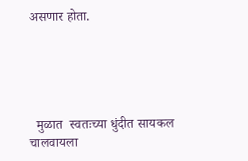असणार होता.





  मुळात  स्वतःच्या धुंदीत सायकल चालवायला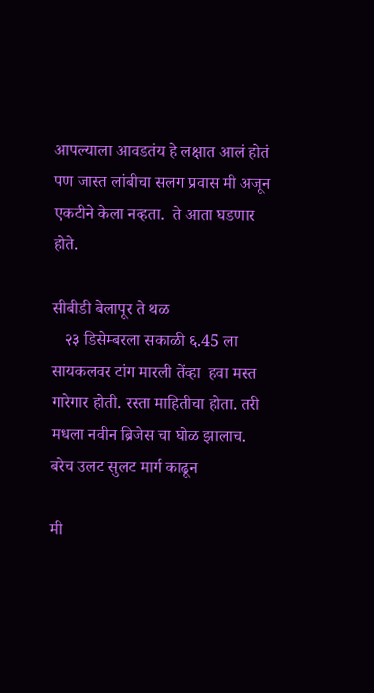आपल्याला आवडतंय हे लक्षात आलं होतं पण जास्त लांबीचा सलग प्रवास मी अजून एकटीने केला नव्हता.  ते आता घडणार होते.

सीबीडी बेलापूर ते थळ
   २३ डिसेम्बरला सकाळी ६.45 ला सायकलवर टांग मारली तेंव्हा  हवा मस्त गारेगार होती. रस्ता माहितीचा होता. तरी  मधला नवीन ब्रिजेस चा घोळ झालाच. बरेच उलट सुलट मार्ग काढून

मी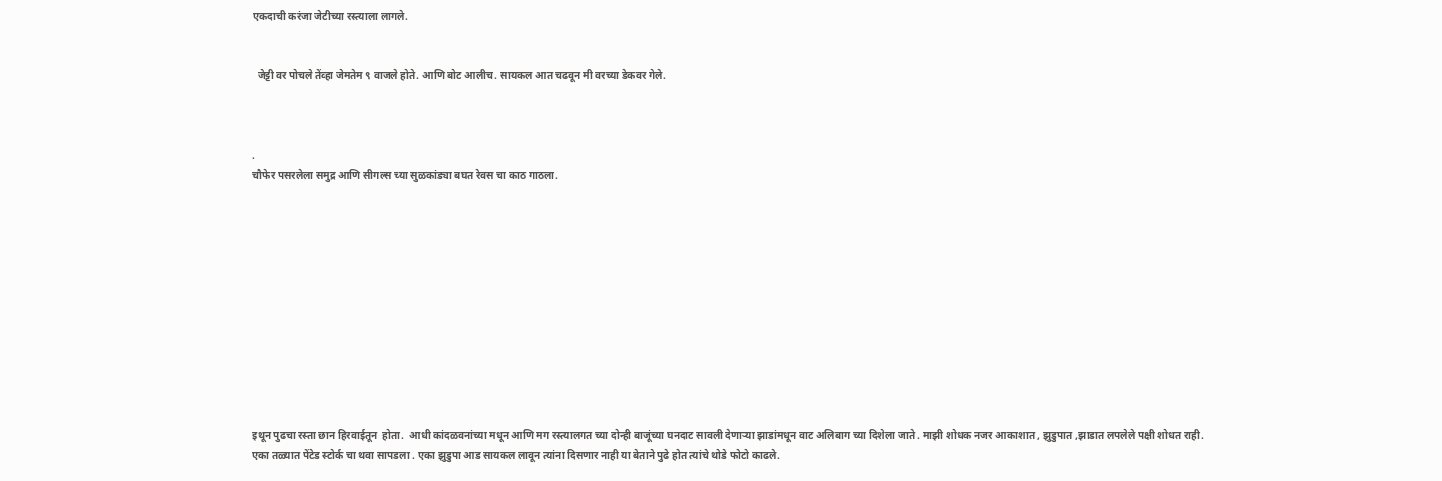एकदाची करंजा जेटीच्या रस्त्याला लागले.


  जेट्टी वर पोचले तेंव्हा जेमतेम ९ वाजले होते. आणि बोट आलीच. सायकल आत चढवून मी वरच्या डेकवर गेले.



.
चौफेर पसरलेला समुद्र आणि सीगल्स च्या सुळकांड्या बघत रेवस चा काठ गाठला.












इथून पुढचा रस्ता छान हिरवाईतून  होता.  आधी कांदळवनांच्या मधून आणि मग रस्त्यालगत च्या दोन्ही बाजूंच्या घनदाट सावली देणाऱ्या झाडांमधून वाट अलिबाग च्या दिशेला जाते . माझी शोधक नजर आकाशात , झुडुपात ,झाडात लपलेले पक्षी शोधत राही. एका तळ्यात पेंटेड स्टोर्क चा थवा सापडला . एका झुडुपा आड सायकल लावून त्यांना दिसणार नाही या बेताने पुढे होत त्यांचे थोडे फोटो काढले.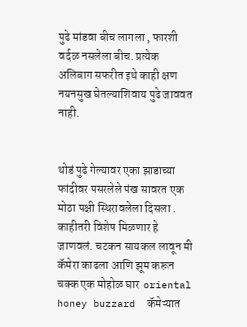पुढे मांडवा बीच लागला , फारशी वर्दळ नसलेला बीच. प्रत्येक अलिबाग सफरीत इथे काही क्षण नयनसुख घेतल्याशिवाय पुढे जाववत नाही.


थोडं पुढे गेल्यावर एका झाडाच्या फांदीवर पसरलेले पंख सावरत एक मोठा पक्षी स्थिरावलेला दिसला .  काहीतरी विशेष मिळणार हे जाणवलं. चटकन सायकल लावून मी कॅमेरा काढला आणि झूम करून चक्क एक मोहोळ घार  oriental honey buzzard  कॅमेऱ्यात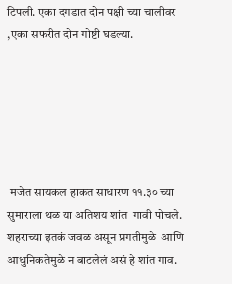टिपली. एका दगडात दोन पक्षी च्या चालीवर ,एका सफरीत दोन गोष्टी घडल्या.






 मजेत सायकल हाकत साधारण ११.३० च्या सुमाराला थळ या अतिशय शांत  गावी पोचले. शहराच्या इतकं जवळ असून प्रगतीमुळे  आणि आधुनिकतेमुळे न बाटलेलं असं हे शांत गाव.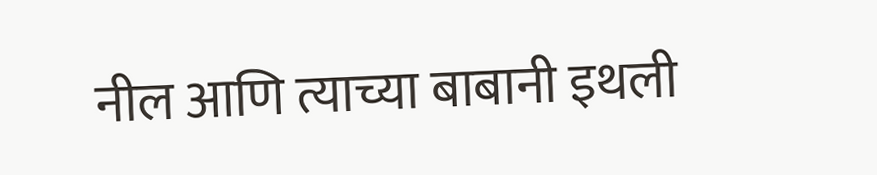नील आणि त्याच्या बाबानी इथली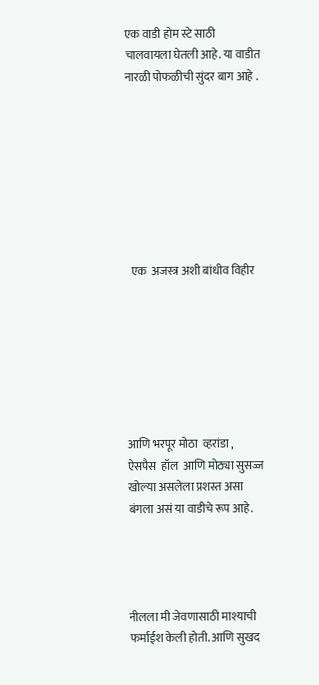एक वाडी होम स्टे साठी चालवायला घेतली आहे. या वाडीत  नारळी पोफळीची सुंदर बाग आहे .








  एक  अजस्त्र अशी बांधीव विहीर







आणि भरपूर मोठा  व्हरांडा , ऐसपैस  हॉल  आणि मोठ्या सुसज्ज  खोल्या असलेला प्रशस्त असा बंगला असं या वाडीचे रूप आहे.




नीलला मी जेवणासाठी माश्याची फर्माईश केली होती. आणि सुखद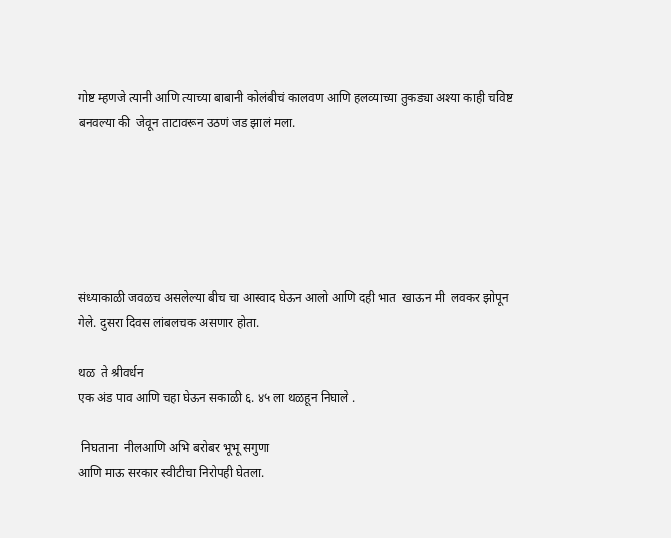गोष्ट म्हणजे त्यानी आणि त्याच्या बाबानी कोलंबीचं कालवण आणि हलव्याच्या तुकड्या अश्या काही चविष्ट बनवल्या की  जेवून ताटावरून उठणं जड झालं मला.






संध्याकाळी जवळच असलेल्या बीच चा आस्वाद घेऊन आलो आणि दही भात  खाऊन मी  लवकर झोपून गेले. दुसरा दिवस लांबलचक असणार होता.

थळ  ते श्रीवर्धन
एक अंड पाव आणि चहा घेऊन सकाळी ६. ४५ ला थळहून निघाले .

 निघताना  नीलआणि अभि बरोबर भूभू सगुणा
आणि माऊ सरकार स्वीटीचा निरोपही घेतला.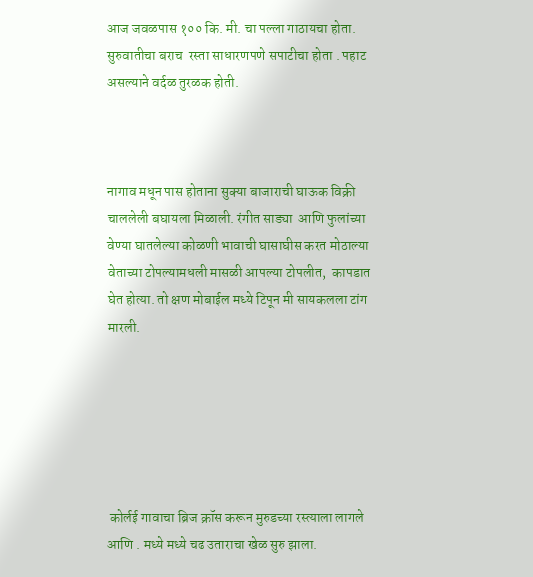आज जवळपास १०० कि. मी. चा पल्ला गाठायचा होता.   सुरुवातीचा बराच  रस्ता साधारणपणे सपाटीचा होता . पहाट असल्याने वर्दळ तुरळक होती.



नागाव मधून पास होताना सुक्या बाजाराची घाऊक विक्री चाललेली बघायला मिळाली. रंगीत साड्या  आणि फुलांच्या वेण्या घातलेल्या कोळणी भावाची घासाघीस करत मोठाल्या  वेताच्या टोपल्यामधली मासळी आपल्या टोपलीत,  कापडात घेत होत्या. तो क्षण मोबाईल मध्ये टिपून मी सायकलला टांग मारली.






 कोर्लई गावाचा ब्रिज क्रॉस करून मुरुडच्या रस्त्याला लागले आणि . मध्ये मध्ये चढ उताराचा खेळ सुरु झाला.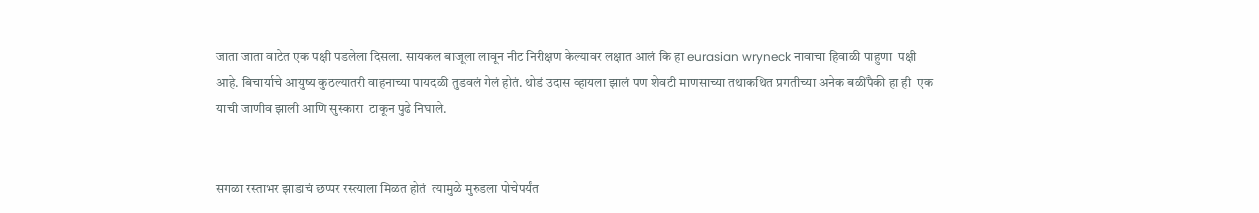जाता जाता वाटेत एक पक्षी पडलेला दिसला. सायकल बाजूला लावून नीट निरीक्षण केल्यावर लक्षात आलं कि हा eurasian wryneck नावाचा हिवाळी पाहुणा  पक्षी आहे. बिचार्याचे आयुष्य कुठल्यातरी वाहनाच्या पायदळी तुडवलं गेलं होतं. थोडं उदास व्हायला झालं पण शेवटी माणसाच्या तथाकथित प्रगतीच्या अनेक बळींपैकी हा ही  एक याची जाणीव झाली आणि सुस्कारा  टाकून पुढे निघाले.


सगळा रस्ताभर झाडाचं छप्पर रस्त्याला मिळत होतं  त्यामुळे मुरुडला पोचेपर्यंत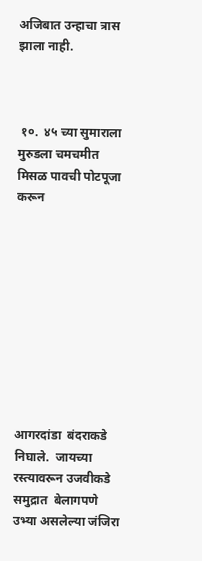अजिबात उन्हाचा त्रास झाला नाही.



 १०.  ४५ च्या सुमाराला  मुरुडला चमचमीत मिसळ पावची पोटपूजा करून










आगरदांडा  बंदराकडे निघाले.  जायच्या रस्त्यावरून उजवीकडे समुद्रात  बेलागपणे उभ्या असलेल्या जंजिरा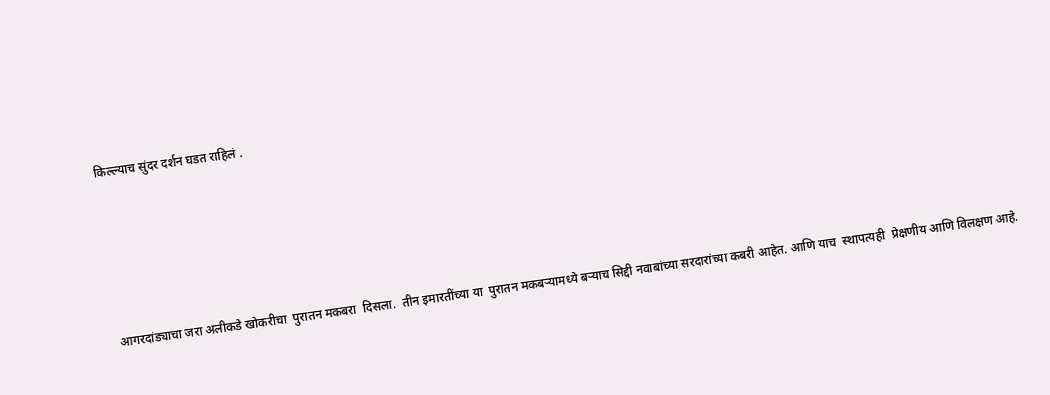किल्ल्याच सुंदर दर्शन घडत राहिलं .





 आगरदांड्याचा जरा अलीकडे खोकरीचा  पुरातन मकबरा  दिसला.  तीन इमारतींच्या या  पुरातन मकबऱ्यामध्ये बऱ्याच सिद्दी नवाबांच्या सरदारांच्या कबरी आहेत. आणि याच  स्थापत्यही  प्रेक्षणीय आणि विलक्षण आहे.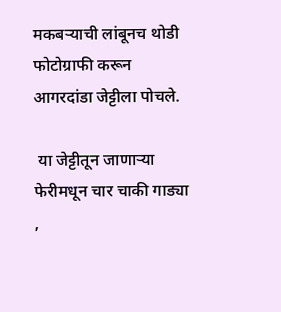मकबऱ्याची लांबूनच थोडी फोटोग्राफी करून आगरदांडा जेट्टीला पोचले.

 या जेट्टीतून जाणाऱ्या फेरीमधून चार चाकी गाड्या ,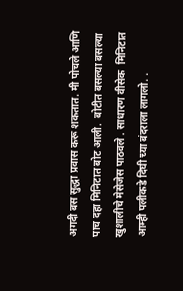अगदी बस सुद्धा प्रवास करू शकतात. मी पोचले आणि पाच दहा मिनिटात बोट आली.  बोटीत बसल्या बसल्या खुशालीचे मेसेजेस पाठवले . साधारण वीसेक  मिनिटात आम्ही पलीकडे दिघी च्या बंदराला लागलो. .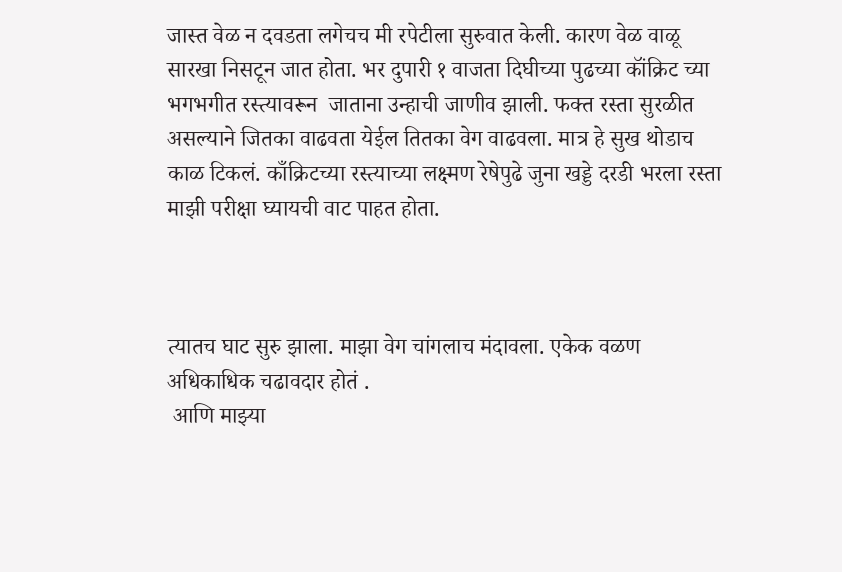जास्त वेळ न दवडता लगेचच मी रपेटीला सुरुवात केली. कारण वेळ वाळू सारखा निसटून जात होता. भर दुपारी १ वाजता दिघीच्या पुढच्या कॉंक्रिट च्या भगभगीत रस्त्यावरून  जाताना उन्हाची जाणीव झाली. फक्त रस्ता सुरळीत असल्याने जितका वाढवता येईल तितका वेग वाढवला. मात्र हे सुख थोडाच काळ टिकलं. काँक्रिटच्या रस्त्याच्या लक्ष्मण रेषेपुढे जुना खड्डे दरडी भरला रस्ता माझी परीक्षा घ्यायची वाट पाहत होता.



त्यातच घाट सुरु झाला. माझा वेग चांगलाच मंदावला. एकेक वळण अधिकाधिक चढावदार होतं .
 आणि माझ्या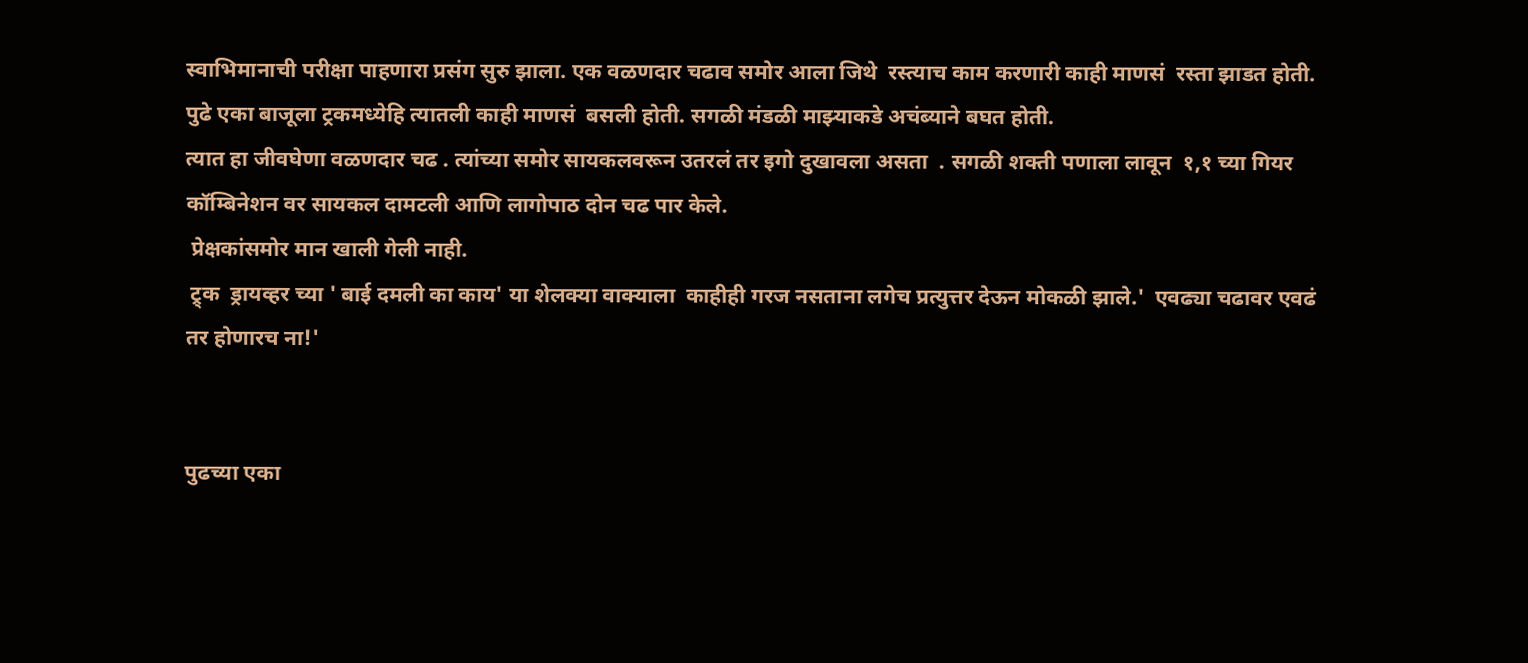स्वाभिमानाची परीक्षा पाहणारा प्रसंग सुरु झाला. एक वळणदार चढाव समोर आला जिथे  रस्त्याच काम करणारी काही माणसं  रस्ता झाडत होती.
पुढे एका बाजूला ट्रकमध्येहि त्यातली काही माणसं  बसली होती. सगळी मंडळी माझ्याकडे अचंब्याने बघत होती.
त्यात हा जीवघेणा वळणदार चढ . त्यांच्या समोर सायकलवरून उतरलं तर इगो दुखावला असता  . सगळी शक्ती पणाला लावून  १,१ च्या गियर कॉम्बिनेशन वर सायकल दामटली आणि लागोपाठ दोन चढ पार केले.
 प्रेक्षकांसमोर मान खाली गेली नाही.
 ट्र्क  ड्रायव्हर च्या ' बाई दमली का काय' या शेलक्या वाक्याला  काहीही गरज नसताना लगेच प्रत्युत्तर देऊन मोकळी झाले.'  एवढ्या चढावर एवढं तर होणारच ना!'


पुढच्या एका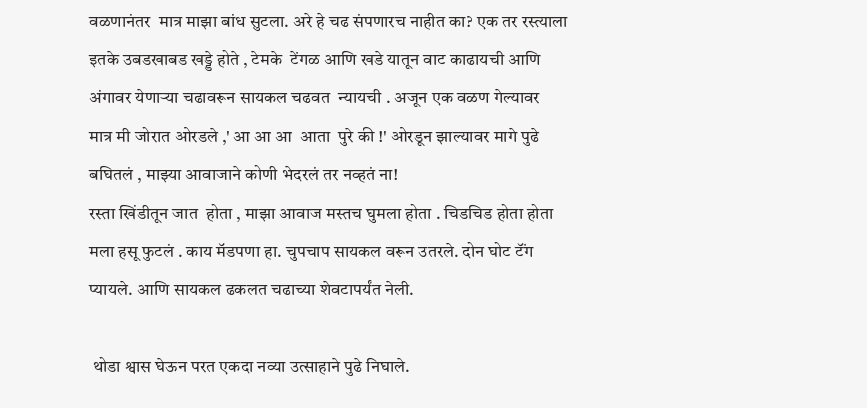वळणानंतर  मात्र माझा बांध सुटला. अरे हे चढ संपणारच नाहीत का? एक तर रस्त्याला इतके उबडखाबड खड्डे होते , टेमके  टेंगळ आणि खडे यातून वाट काढायची आणि अंगावर येणाऱ्या चढावरून सायकल चढवत  न्यायची . अजून एक वळण गेल्यावर  मात्र मी जोरात ओरडले ,' आ आ आ  आता  पुरे की !' ओरडून झाल्यावर मागे पुढे बघितलं , माझ्या आवाजाने कोणी भेदरलं तर नव्हतं ना!
रस्ता खिंडीतून जात  होता , माझा आवाज मस्तच घुमला होता . चिडचिड होता होता मला हसू फुटलं . काय मॅडपणा हा. चुपचाप सायकल वरून उतरले. दोन घोट टॅंग  प्यायले. आणि सायकल ढकलत चढाच्या शेवटापर्यंत नेली.

 थोडा श्वास घेऊन परत एकदा नव्या उत्साहाने पुढे निघाले.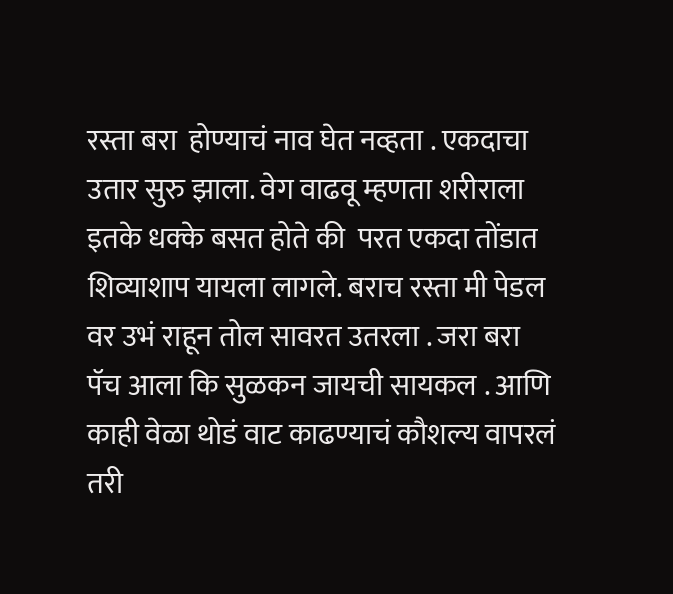रस्ता बरा  होण्याचं नाव घेत नव्हता . एकदाचा  उतार सुरु झाला. वेग वाढवू म्हणता शरीराला इतके धक्के बसत होते की  परत एकदा तोंडात शिव्याशाप यायला लागले. बराच रस्ता मी पेडल वर उभं राहून तोल सावरत उतरला . जरा बरा  पॅच आला कि सुळकन जायची सायकल . आणि काही वेळा थोडं वाट काढण्याचं कौशल्य वापरलं तरी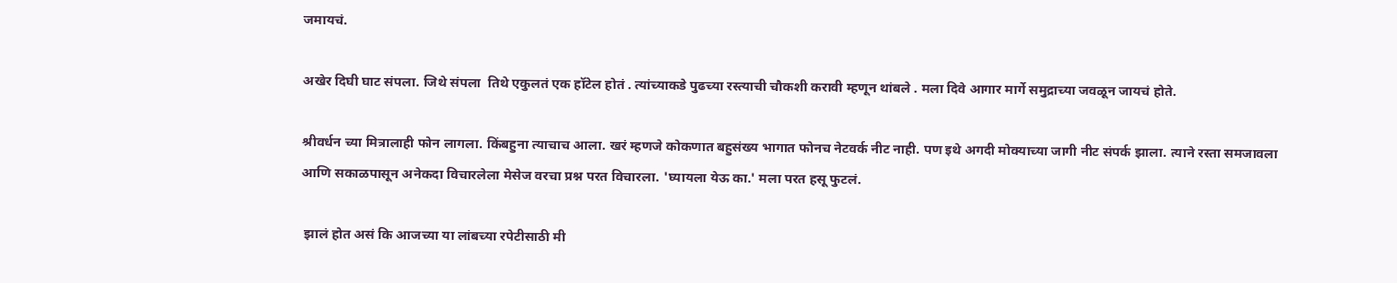जमायचं.

अखेर दिघी घाट संपला. जिथे संपला  तिथे एकुलतं एक हॉटेल होतं . त्यांच्याकडे पुढच्या रस्त्याची चौकशी करावी म्हणून थांबले . मला दिवे आगार मार्गे समुद्राच्या जवळून जायचं होते.

श्रीवर्धन च्या मित्रालाही फोन लागला. किंबहुना त्याचाच आला. खरं म्हणजे कोकणात बहुसंख्य भागात फोनच नेटवर्क नीट नाही. पण इथे अगदी मोक्याच्या जागी नीट संपर्क झाला. त्याने रस्ता समजावला  आणि सकाळपासून अनेकदा विचारलेला मेसेज वरचा प्रश्न परत विचारला. 'घ्यायला येऊ का.' मला परत हसू फुटलं.

 झालं होत असं कि आजच्या या लांबच्या रपेटीसाठी मी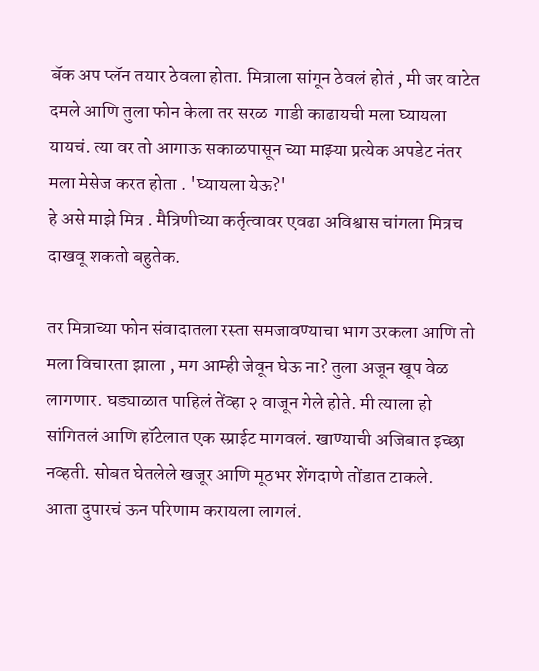बॅक अप प्लॅन तयार ठेवला होता. मित्राला सांगून ठेवलं होतं , मी जर वाटेत दमले आणि तुला फोन केला तर सरळ  गाडी काढायची मला घ्यायला यायचं. त्या वर तो आगाऊ सकाळपासून च्या माझ्या प्रत्येक अपडेट नंतर मला मेसेज करत होता . 'घ्यायला येऊ?'
हे असे माझे मित्र . मैत्रिणीच्या कर्तृत्वावर एवढा अविश्वास चांगला मित्रच दाखवू शकतो बहुतेक.

तर मित्राच्या फोन संवादातला रस्ता समजावण्याचा भाग उरकला आणि तो मला विचारता झाला , मग आम्ही जेवून घेऊ ना? तुला अजून खूप वेळ लागणार. घड्याळात पाहिलं तेंव्हा २ वाजून गेले होते. मी त्याला हो सांगितलं आणि हॉटेलात एक स्प्राईट मागवलं. खाण्याची अजिबात इच्छा नव्हती. सोबत घेतलेले खजूर आणि मूठभर शेंगदाणे तोंडात टाकले.
आता दुपारचं ऊन परिणाम करायला लागलं.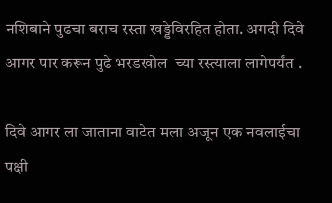नशिबाने पुढचा बराच रस्ता खड्डेविरहित होता. अगदी दिवे आगर पार करून पुढे भरडखोल  च्या रस्त्याला लागेपर्यंत .

दिवे आगर ला जाताना वाटेत मला अजून एक नवलाईचा पक्षी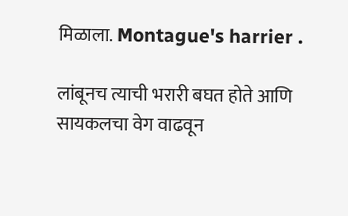मिळाला. Montague's harrier .

लांबूनच त्याची भरारी बघत होते आणि सायकलचा वेग वाढवून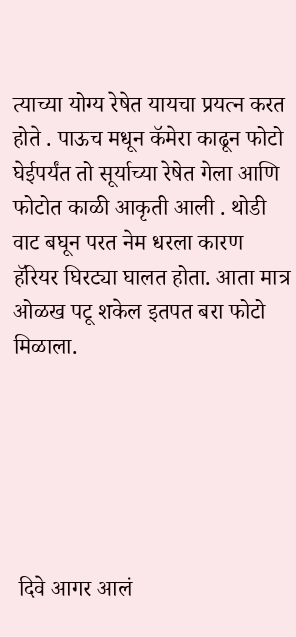त्याच्या योग्य रेषेत यायचा प्रयत्न करत होते . पाऊच मधून कॅमेरा काढून फोटो घेईपर्यंत तो सूर्याच्या रेषेत गेला आणि फोटोत काळी आकृती आली . थोडी वाट बघून परत नेम धरला कारण हॅरियर घिरट्या घालत होता. आता मात्र ओळख पटू शकेल इतपत बरा फोटो मिळाला.






 दिवे आगर आलं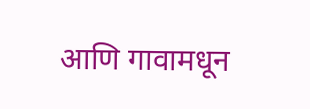आणि गावामधून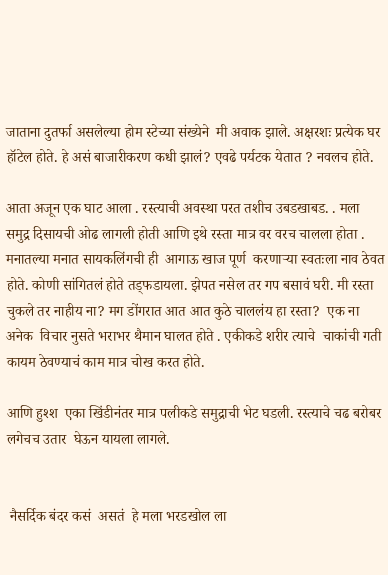जाताना दुतर्फा असलेल्या होम स्टेच्या संख्येने  मी अवाक झाले. अक्षरशः प्रत्येक घर हॉटेल होते. हे असं बाजारीकरण कधी झालं? एवढे पर्यटक येतात ? नवलच होते.

आता अजून एक घाट आला . रस्त्याची अवस्था परत तशीच उबडखाबड. . मला समुद्र दिसायची ओढ लागली होती आणि इथे रस्ता मात्र वर वरच चालला होता . मनातल्या मनात सायकलिंगची ही  आगाऊ खाज पूर्ण  करणाऱ्या स्वतःला नाव ठेवत होते. कोणी सांगितलं होते तड्फडायला. झेपत नसेल तर गप बसावं घरी. मी रस्ता चुकले तर नाहीय ना? मग डोंगरात आत आत कुठे चाललंय हा रस्ता?  एक ना अनेक  विचार नुसते भराभर थैमान घालत होते . एकीकडे शरीर त्याचे  चाकांची गती कायम ठेवण्याचं काम मात्र चोख करत होते.

आणि हुश्श  एका खिंडीनंतर मात्र पलीकडे समुद्राची भेट घडली. रस्त्याचे चढ बरोबर लगेचच उतार  घेऊन यायला लागले.


 नैसर्दिक बंदर कसं  असतं  हे मला भरडखोल ला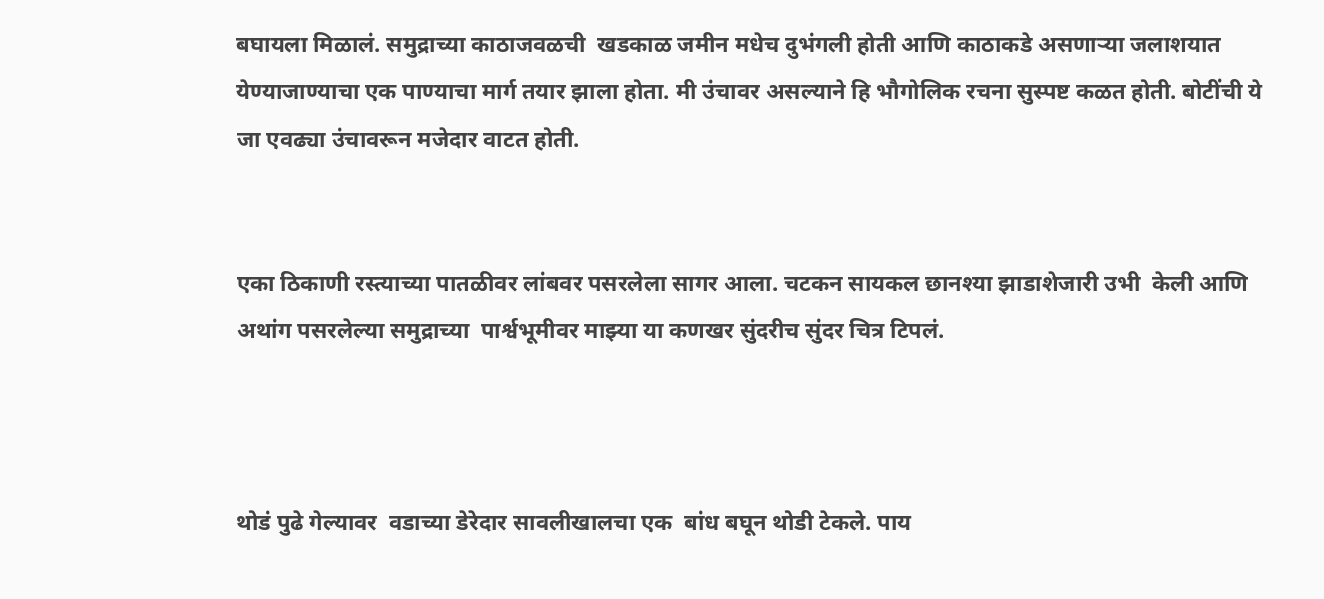बघायला मिळालं. समुद्राच्या काठाजवळची  खडकाळ जमीन मधेच दुभंगली होती आणि काठाकडे असणाऱ्या जलाशयात येण्याजाण्याचा एक पाण्याचा मार्ग तयार झाला होता. मी उंचावर असल्याने हि भौगोलिक रचना सुस्पष्ट कळत होती. बोटींची ये जा एवढ्या उंचावरून मजेदार वाटत होती.


एका ठिकाणी रस्त्याच्या पातळीवर लांबवर पसरलेला सागर आला. चटकन सायकल छानश्या झाडाशेजारी उभी  केली आणि अथांग पसरलेल्या समुद्राच्या  पार्श्वभूमीवर माझ्या या कणखर सुंदरीच सुंदर चित्र टिपलं.



थोडं पुढे गेल्यावर  वडाच्या डेरेदार सावलीखालचा एक  बांध बघून थोडी टेकले. पाय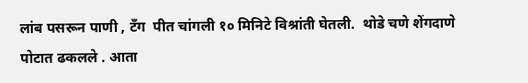लांब पसरून पाणी , टँग  पीत चांगली १० मिनिटे विश्रांती घेतली.  थोडे चणे शेंगदाणे पोटात ढकलले . आता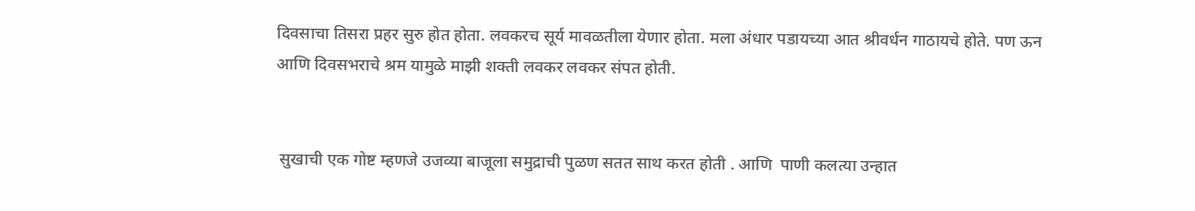दिवसाचा तिसरा प्रहर सुरु होत होता. लवकरच सूर्य मावळतीला येणार होता. मला अंधार पडायच्या आत श्रीवर्धन गाठायचे होते. पण ऊन आणि दिवसभराचे श्रम यामुळे माझी शक्ती लवकर लवकर संपत होती.


 सुखाची एक गोष्ट म्हणजे उजव्या बाजूला समुद्राची पुळण सतत साथ करत होती . आणि  पाणी कलत्या उन्हात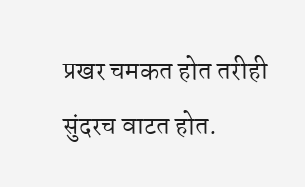प्रखर चमकत होत तरीही सुंदरच वाटत होत.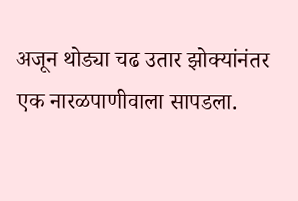अजून थोड्या चढ उतार झोक्यांनंतर एक नारळपाणीवाला सापडला.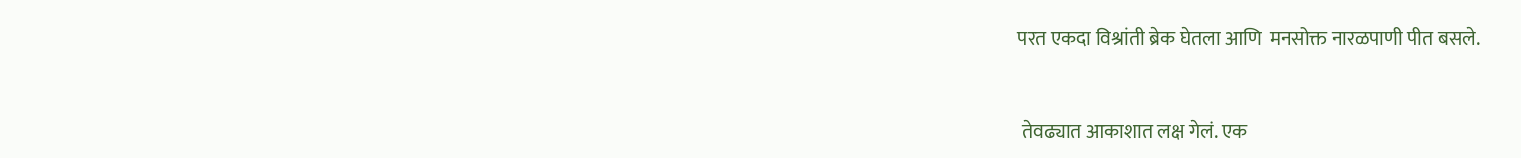परत एकदा विश्रांती ब्रेक घेतला आणि  मनसोक्त नारळपाणी पीत बसले.


 तेवढ्यात आकाशात लक्ष गेलं. एक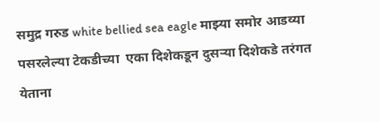समुद्र गरुड white bellied sea eagle माझ्या समोर आडव्या पसरलेल्या टेकडीच्या  एका दिशेकडून दुसऱ्या दिशेकडे तरंगत येताना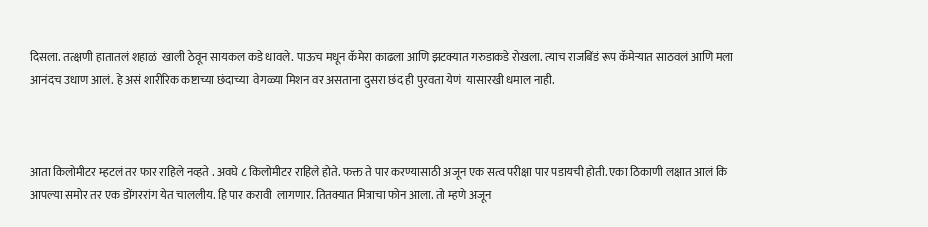दिसला. तत्क्षणी हातातलं शहाळं  खाली ठेवून सायकल कडे धावले. पाऊच मधून कॅमेरा काढला आणि झटक्यात गरुडाकडे रोखला. त्याच राजबिंडं रूप कॅमेऱ्यात साठवलं आणि मला आनंदच उधाण आलं. हे असं शारीरिक कष्टाच्या छंदाच्या  वेगळ्या मिशन वर असताना दुसरा छंद ही पुरवता येणं  यासारखी धमाल नाही.



आता किलोमीटर म्हटलं तर फार राहिले नव्हते . अवघे ८ किलोमीटर राहिले होते. फक्त ते पार करण्यासाठी अजून एक सत्व परीक्षा पार पडायची होती. एका ठिकाणी लक्षात आलं कि आपल्या समोर तर एक डोंगररांग येत चाललीय. हि पार करावी  लागणार. तितक्यात मित्राचा फोन आला. तो म्हणे अजून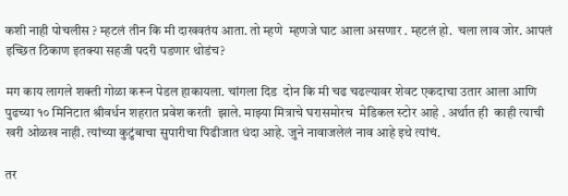कशी नाही पोचलीस ? म्हटलं तीन कि मी दाखवतंय आता. तो म्हणे  म्हणजे घाट आला असणार . म्हटलं हो.  चला लाव जोर. आपलं इच्छित ठिकाण इतक्या सहजी पदरी पडणार थोडंच?

मग काय लागले शक्ती गोळा करून पेडल हाकायला. चांगला दिड  दोन कि मी चढ चढल्यावर शेवट एकदाचा उतार आला आणि पुढच्या १० मिनिटात श्रीवर्धन शहरात प्रवेश करती  झाले. माझ्या मित्राचे घरासमोरच  मेडिकल स्टोर आहे . अर्थात ही  काही त्याची खरी ओळख नाही. त्यांच्या कुटुंबाचा सुपारीचा पिढीजात धंदा आहे. जुने नावाजलेलं नाव आहे इथे त्यांचं.

तर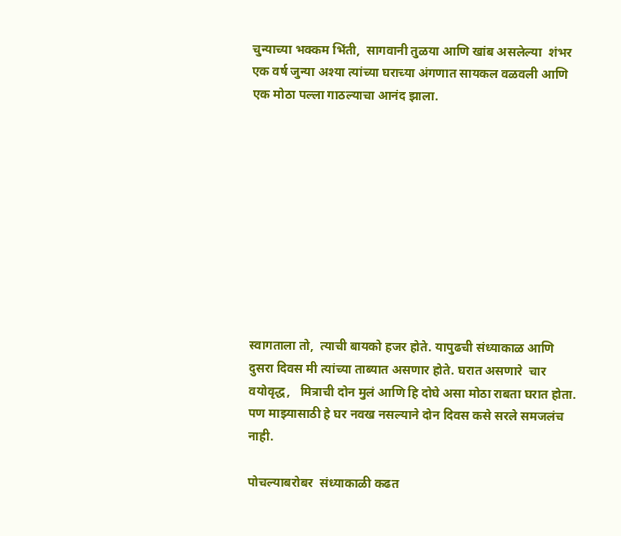चुन्याच्या भक्कम भिंती,  सागवानी तुळया आणि खांब असलेल्या  शंभर  एक वर्ष जुन्या अश्या त्यांच्या घराच्या अंगणात सायकल वळवली आणि एक मोठा पल्ला गाठल्याचा आनंद झाला.










स्वागताला तो,  त्याची बायको हजर होते. यापुढची संध्याकाळ आणि दुसरा दिवस मी त्यांच्या ताब्यात असणार होते. घरात असणारे  चार वयोवृद्ध,   मित्राची दोन मुलं आणि हि दोघे असा मोठा राबता घरात होता. पण माझ्यासाठी हे घर नवख नसल्याने दोन दिवस कसे सरले समजलंच नाही.

पोचल्याबरोबर  संध्याकाळी कढत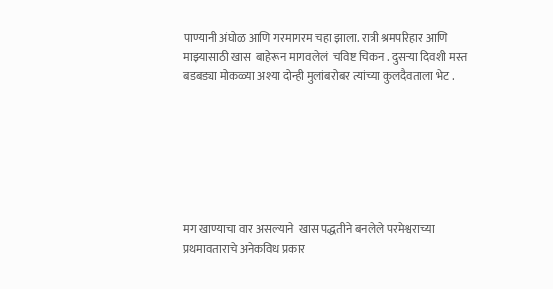पाण्यानी अंघोळ आणि गरमागरम चहा झाला. रात्री श्रमपरिहार आणि माझ्यासाठी खास  बाहेरून मागवलेलं  चविष्ट चिकन . दुसऱ्या दिवशी मस्त बडबड्या मोकळ्या अश्या दोन्ही मुलांबरोबर त्यांच्या कुलदैवताला भेट .







मग खाण्याचा वार असल्याने  खास पद्धतीने बनलेले परमेश्वराच्या प्रथमावताराचे अनेकविध प्रकार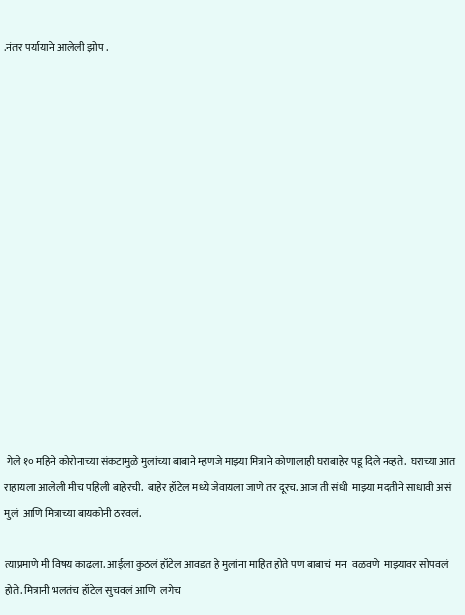.नंतर पर्यायाने आलेली झोप .















 गेले १० महिने कोरोनाच्या संकटामुळे मुलांच्या बाबाने म्हणजे माझ्या मित्राने कोणालाही घराबाहेर पडू दिले नव्हते.  घराच्या आत राहायला आलेली मीच पहिली बाहेरची.  बाहेर हॉटेल मध्ये जेवायला जाणे तर दूरच. आज ती संधी  माझ्या मदतीने साधावी असं मुलं  आणि मित्राच्या बायकोनी ठरवलं.

त्याप्रमाणे मी विषय काढला. आईला कुठलं हॉटेल आवडत हे मुलांना माहित होते पण बाबाचं  मन  वळवणे  माझ्यावर सोपवलं होते. मित्रानी भलतंच हॉटेल सुचवलं आणि  लगेच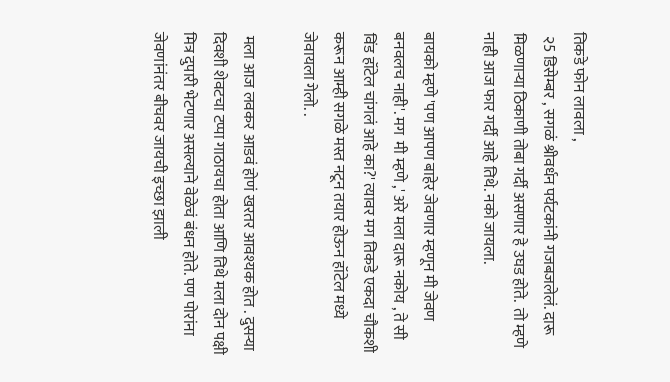तिकडे फोन लावला ,
 २5 डिसेम्बर , सगळं श्रीवर्धन पर्यटकांनी गजबजलेलं. दारू मिळणाऱ्या ठिकाणी तोबा गर्दी असणार हे उघड होते.  तो म्हणे नाही आज फार गर्दी आहे तिथे. नको जायला.

बायको म्हणे 'पण आपण बाहेर जेवणार म्हणून मी जेवण बनवलच नाही'. मग  मी म्हणे ,' अरे मला दारू नकोय , ते सी विंड हॉटेल चांगलं आहे का?' त्यावर मग तिकडे एकदा चौकशी करून आम्ही सगळे मस्त नटून तयार होऊन हॉटेल मध्ये जेवायला गेलो. .

 मला आज लवकर आडवं होणं खरतर आवश्यक होत . दुसऱ्या दिवशी शेवटचा टप्पा गाठायचा होता आणि तिथे मला दोन पक्षी मित्र दुपारी भेटणार असल्याने वेळेचं बंधन होते. पण पोरांना जेवणांनंतर बीचवर जायची इच्छा झाली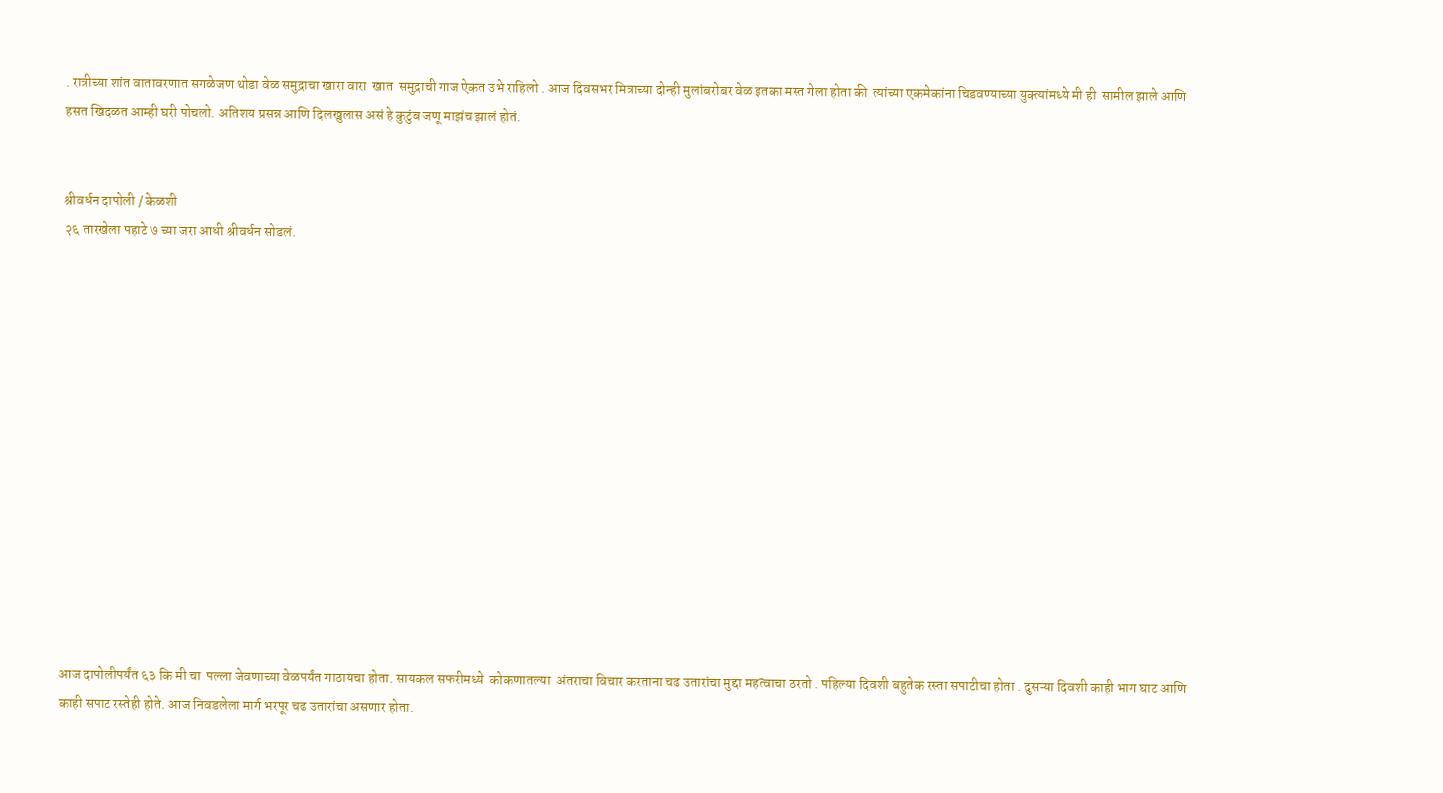. रात्रीच्या शांत वातावरणात सगळेजण थोडा वेळ समुद्राचा खारा वारा  खात  समुद्राची गाज ऐकत उभे राहिलो . आज दिवसभर मित्राच्या दोन्ही मुलांबरोबर वेळ इतका मस्त गेला होता की  त्यांच्या एकमेकांना चिडवण्याच्या युक्त्यांमध्ये मी ही  सामील झाले आणि हसत खिदळत आम्ही घरी पोचलो. अतिशय प्रसन्न आणि दिलखुलास असं हे कुटुंब जणू माझंच झालं होतं.


श्रीवर्धन दापोली / केळशी
२६ तारखेला पहाटे ७ च्या जरा आधी श्रीवर्धन सोडलं.














आज दापोलीपर्यंत ६३ कि मी चा  पल्ला जेवणाच्या वेळपर्यंत गाठायचा होता. सायकल सफरीमध्ये  कोकणातल्या  अंतराचा विचार करताना चढ उतारांचा मुद्दा महत्वाचा ठरतो . पहिल्या दिवशी बहुतेक रस्ता सपाटीचा होता . दुसऱ्या दिवशी काही भाग घाट आणि काही सपाट रस्तेही होते. आज निवडलेला मार्ग भरपूर चढ उतारांचा असणार होता.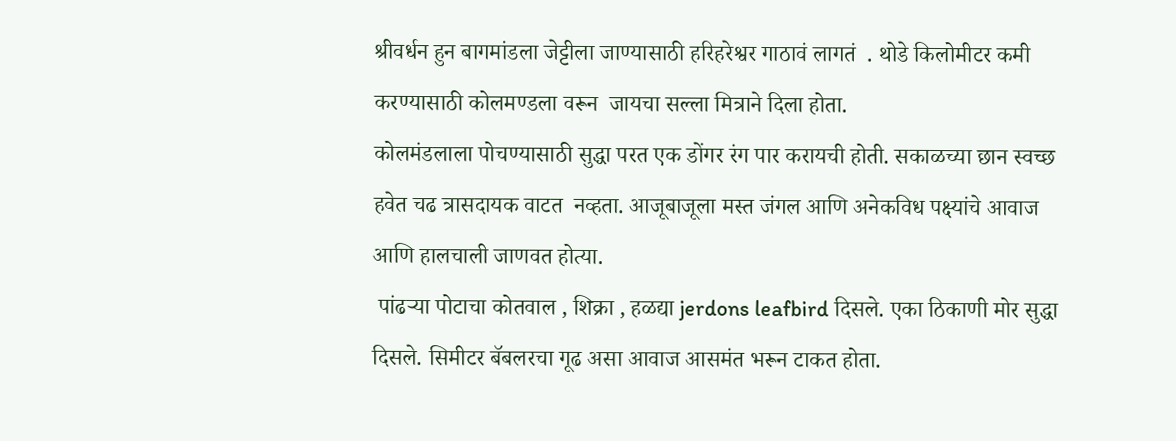श्रीवर्धन हुन बागमांडला जेट्टीला जाण्यासाठी हरिहरेश्वर गाठावं लागतं  . थोडे किलोमीटर कमी करण्यासाठी कोलमण्डला वरून  जायचा सल्ला मित्राने दिला होता.
कोलमंडलाला पोचण्यासाठी सुद्धा परत एक डोंगर रंग पार करायची होती. सकाळच्या छान स्वच्छ हवेत चढ त्रासदायक वाटत  नव्हता. आजूबाजूला मस्त जंगल आणि अनेकविध पक्ष्यांचे आवाज आणि हालचाली जाणवत होत्या.
 पांढऱ्या पोटाचा कोतवाल , शिक्रा , हळद्या jerdons leafbird दिसले. एका ठिकाणी मोर सुद्धा दिसले. सिमीटर बॅबलरचा गूढ असा आवाज आसमंत भरून टाकत होता.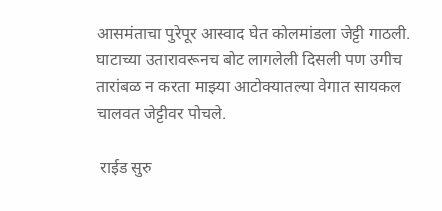आसमंताचा पुरेपूर आस्वाद घेत कोलमांडला जेट्टी गाठली. घाटाच्या उतारावरूनच बोट लागलेली दिसली पण उगीच तारांबळ न करता माझ्या आटोक्यातल्या वेगात सायकल चालवत जेट्टीवर पोचले.

 राईड सुरु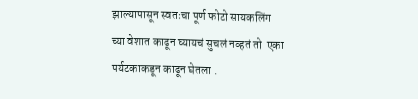झाल्यापासून स्वतःचा पूर्ण फोटो सायकलिंग च्या वेशात काढून घ्यायचं सुचलं नव्हतं तो  एका पर्यटकाकडून काढून घेतला .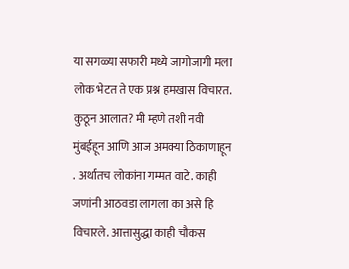या सगळ्या सफारी मध्ये जागोजागी मला लोक भेटत ते एक प्रश्न हमखास विचारत. कुठून आलात? मी म्हणे तशी नवी मुंबईहून आणि आज अमक्या ठिकाणाहून . अर्थातच लोकांना गम्मत वाटे. काही जणांनी आठवडा लागला का असे हि विचारले. आत्तासुद्धा काही चौकस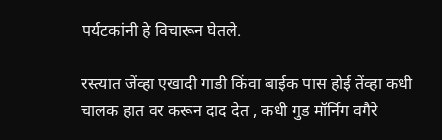पर्यटकांनी हे विचारून घेतले.

रस्त्यात जेंव्हा एखादी गाडी किंवा बाईक पास होई तेंव्हा कधी चालक हात वर करून दाद देत , कधी गुड मॉर्निग वगैरे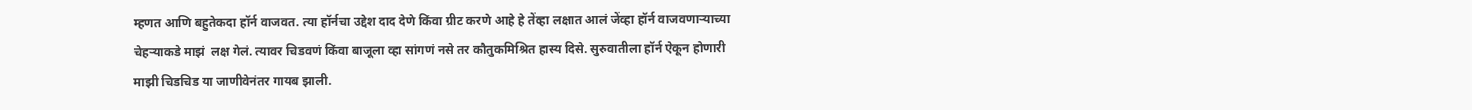म्हणत आणि बहुतेकदा हॉर्न वाजवत. त्या हॉर्नचा उद्देश दाद देणे किंवा ग्रीट करणे आहे हे तेंव्हा लक्षात आलं जेंव्हा हॉर्न वाजवणाऱ्याच्या चेहऱ्याकडे माझं  लक्ष गेलं. त्यावर चिडवणं किंवा बाजूला व्हा सांगणं नसे तर कौतुकमिश्रित हास्य दिसे. सुरुवातीला हॉर्न ऐकून होणारी माझी चिडचिड या जाणीवेनंतर गायब झाली.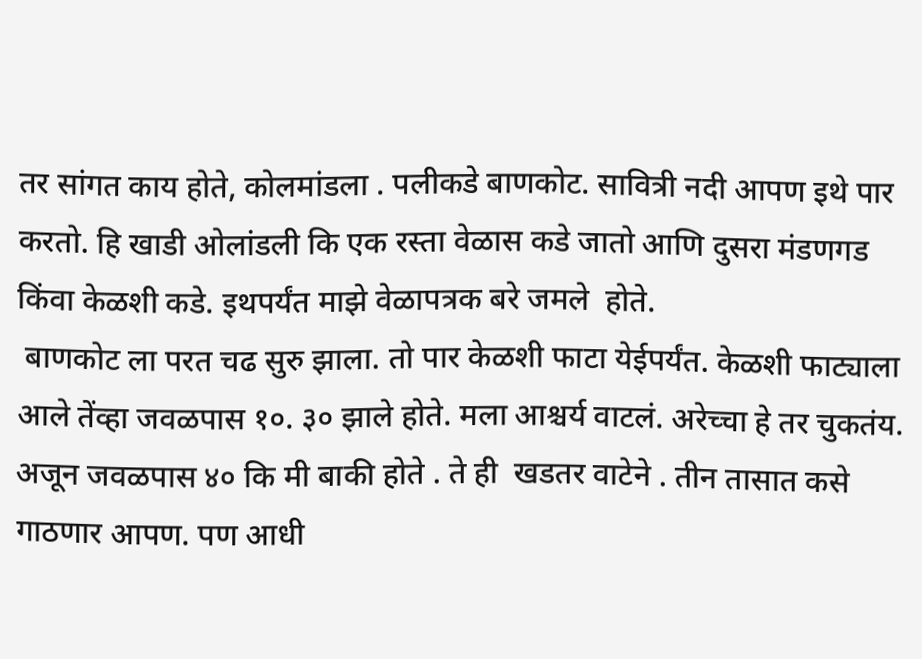तर सांगत काय होते, कोलमांडला . पलीकडे बाणकोट. सावित्री नदी आपण इथे पार करतो. हि खाडी ओलांडली कि एक रस्ता वेळास कडे जातो आणि दुसरा मंडणगड किंवा केळशी कडे. इथपर्यंत माझे वेळापत्रक बरे जमले  होते.
 बाणकोट ला परत चढ सुरु झाला. तो पार केळशी फाटा येईपर्यंत. केळशी फाट्याला आले तेंव्हा जवळपास १०. ३० झाले होते. मला आश्चर्य वाटलं. अरेच्चा हे तर चुकतंय. अजून जवळपास ४० कि मी बाकी होते . ते ही  खडतर वाटेने . तीन तासात कसे गाठणार आपण. पण आधी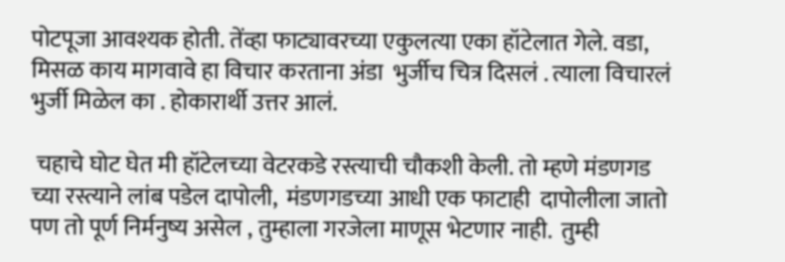पोटपूजा आवश्यक होती. तेंव्हा फाट्यावरच्या एकुलत्या एका हॉटेलात गेले. वडा,  मिसळ काय मागवावे हा विचार करताना अंडा  भुर्जीच चित्र दिसलं . त्याला विचारलं भुर्जी मिळेल का . होकारार्थी उत्तर आलं.

 चहाचे घोट घेत मी हॉटेलच्या वेटरकडे रस्त्याची चौकशी केली. तो म्हणे मंडणगड च्या रस्त्याने लांब पडेल दापोली,  मंडणगडच्या आधी एक फाटाही  दापोलीला जातो पण तो पूर्ण निर्मनुष्य असेल , तुम्हाला गरजेला माणूस भेटणार नाही.  तुम्ही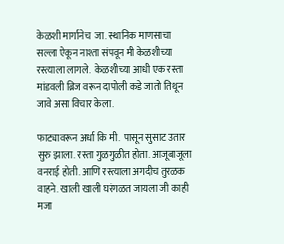केळशी मार्गानेच  जा. स्थानिक माणसाचा सल्ला ऐकून नाश्ता संपवून मी केळशीच्या रस्त्याला लागले.  केळशीच्या आधी एक रस्ता मांडवली ब्रिज वरून दापोली कडे जातो तिथून जावे असा विचार केला.

फाट्यावरून अर्धा कि मी.  पासून सुसाट उतार सुरु झाला. रस्ता गुळगुळीत होता. आजूबाजूला वनराई होती. आणि रस्त्याला अगदीच तुरळक वाहने. खाली खाली घरंगळत जायला जी काही मजा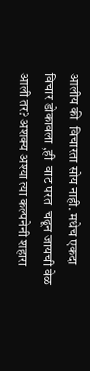आलीय की  विचारता सोय नाही. मधेच एकदा विचार डोकावला ,ही  वाट परत  चढून जायची वेळ आली तर? अशक्य अश्या त्या कल्पनेनी शहारा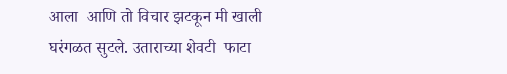आला  आणि तो विचार झटकून मी खाली घरंगळत सुटले. उताराच्या शेवटी  फाटा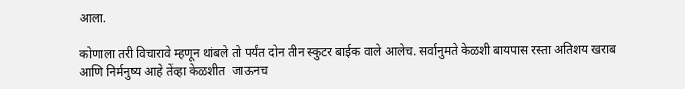आला.

कोणाला तरी विचारावे म्हणून थांबले तो पर्यंत दोन तीन स्कुटर बाईक वाले आलेच. सर्वानुमते केळशी बायपास रस्ता अतिशय खराब आणि निर्मनुष्य आहे तेंव्हा केळशीत  जाऊनच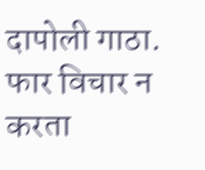दापोली गाठा. फार विचार न करता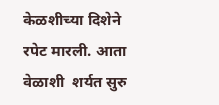केळशीच्या दिशेने रपेट मारली. आता वेळाशी  शर्यत सुरु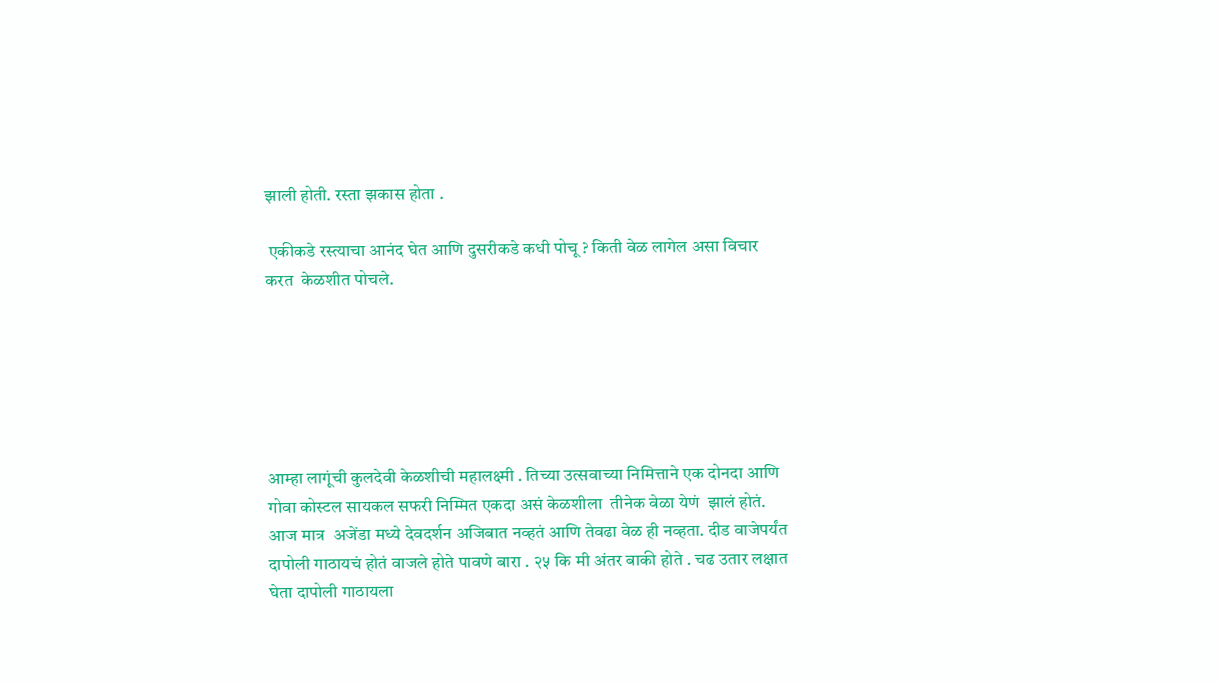झाली होती. रस्ता झकास होता .

 एकीकडे रस्त्याचा आनंद घेत आणि दुसरीकडे कधी पोचू ? किती वेळ लागेल असा विचार करत  केळशीत पोचले.






आम्हा लागूंची कुलदेवी केळशीची महालक्ष्मी . तिच्या उत्सवाच्या निमित्ताने एक दोनदा आणि गोवा कोस्टल सायकल सफरी निम्मित एकदा असं केळशीला  तीनेक वेळा येणं  झालं होतं. आज मात्र  अजेंडा मध्ये देवदर्शन अजिबात नव्हतं आणि तेवढा वेळ ही नव्हता. दीड वाजेपर्यंत दापोली गाठायचं होतं वाजले होते पावणे बारा . २५ कि मी अंतर बाकी होते . चढ उतार लक्षात घेता दापोली गाठायला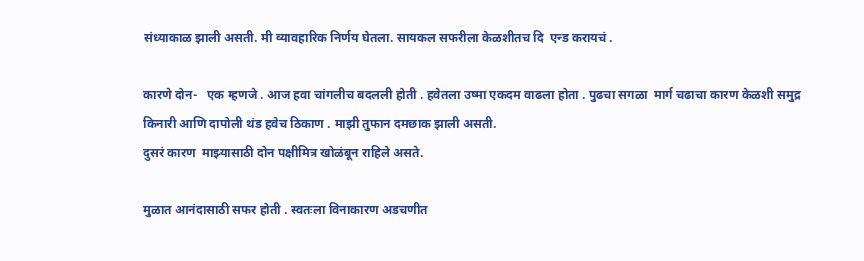संध्याकाळ झाली असती. मी व्यावहारिक निर्णय घेतला. सायकल सफरीला केळशीतच दि  एन्ड करायचं .

कारणे दोन-   एक म्हणजे . आज हवा चांगलीच बदलली होती . हवेतला उष्मा एकदम वाढला होता . पुढचा सगळा  मार्ग चढाचा कारण केळशी समुद्र किनारी आणि दापोली थंड हवेच ठिकाण . माझी तुफान दमछाक झाली असती.
दुसरं कारण  माझ्यासाठी दोन पक्षीमित्र खोळंबून राहिले असते.

मुळात आनंदासाठी सफर होती . स्वतःला विनाकारण अडचणीत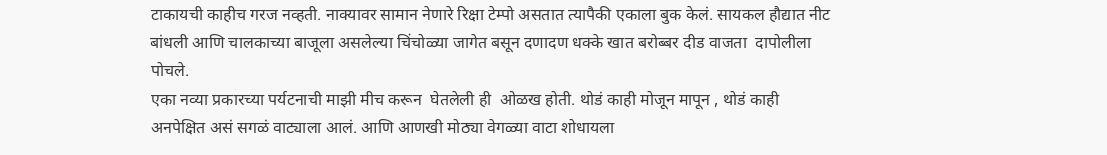टाकायची काहीच गरज नव्हती. नाक्यावर सामान नेणारे रिक्षा टेम्पो असतात त्यापैकी एकाला बुक केलं. सायकल हौद्यात नीट बांधली आणि चालकाच्या बाजूला असलेल्या चिंचोळ्या जागेत बसून दणादण धक्के खात बरोब्बर दीड वाजता  दापोलीला पोचले.
एका नव्या प्रकारच्या पर्यटनाची माझी मीच करून  घेतलेली ही  ओळख होती. थोडं काही मोजून मापून , थोडं काही अनपेक्षित असं सगळं वाट्याला आलं. आणि आणखी मोठ्या वेगळ्या वाटा शोधायला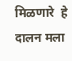मिळणारे  हे दालन मला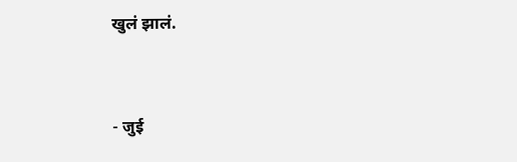खुलं झालं.



- जुई